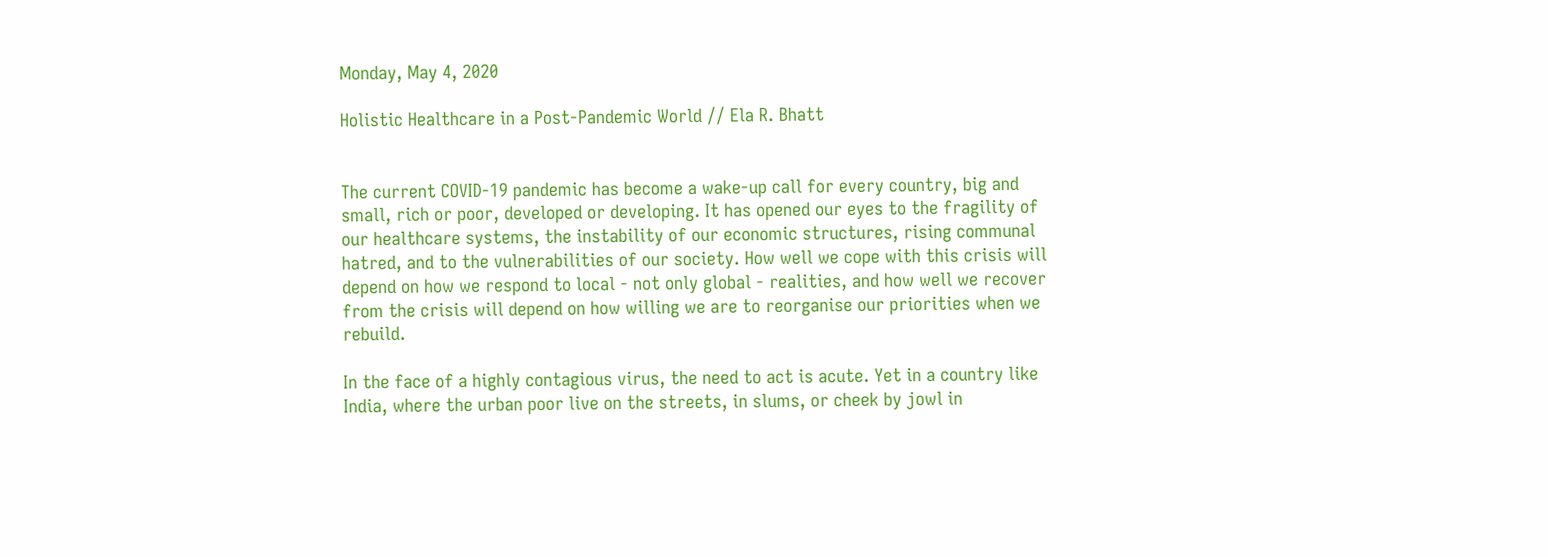Monday, May 4, 2020

Holistic Healthcare in a Post-Pandemic World // Ela R. Bhatt


The current COVID-19 pandemic has become a wake-up call for every country, big and small, rich or poor, developed or developing. It has opened our eyes to the fragility of our healthcare systems, the instability of our economic structures, rising communal hatred, and to the vulnerabilities of our society. How well we cope with this crisis will depend on how we respond to local - not only global - realities, and how well we recover from the crisis will depend on how willing we are to reorganise our priorities when we rebuild.

In the face of a highly contagious virus, the need to act is acute. Yet in a country like India, where the urban poor live on the streets, in slums, or cheek by jowl in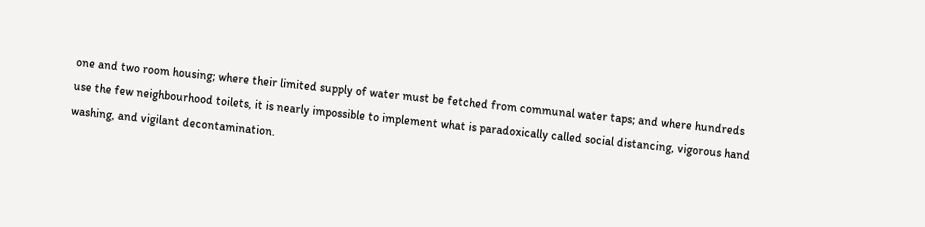one and two room housing; where their limited supply of water must be fetched from communal water taps; and where hundreds use the few neighbourhood toilets, it is nearly impossible to implement what is paradoxically called social distancing, vigorous hand washing, and vigilant decontamination.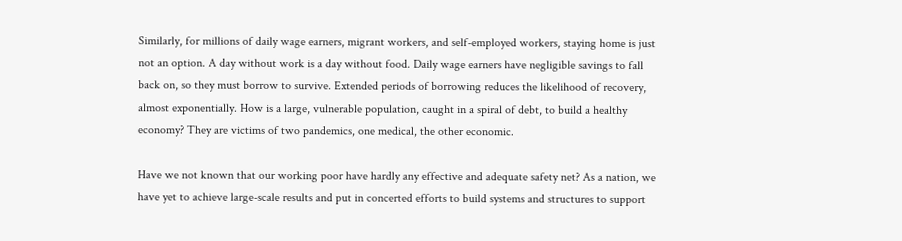Similarly, for millions of daily wage earners, migrant workers, and self-employed workers, staying home is just not an option. A day without work is a day without food. Daily wage earners have negligible savings to fall back on, so they must borrow to survive. Extended periods of borrowing reduces the likelihood of recovery, almost exponentially. How is a large, vulnerable population, caught in a spiral of debt, to build a healthy economy? They are victims of two pandemics, one medical, the other economic.

Have we not known that our working poor have hardly any effective and adequate safety net? As a nation, we have yet to achieve large-scale results and put in concerted efforts to build systems and structures to support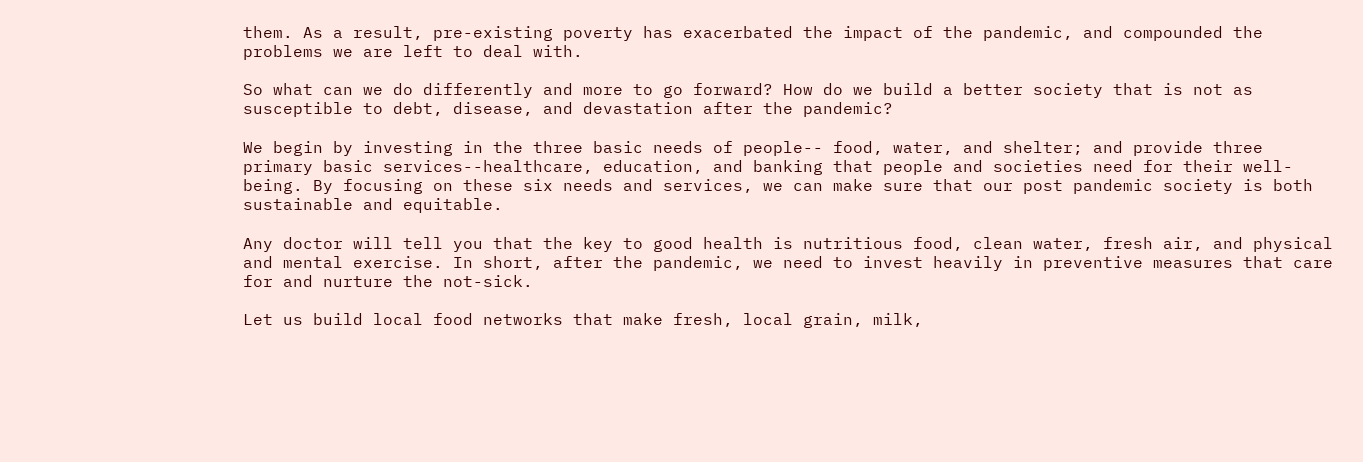them. As a result, pre-existing poverty has exacerbated the impact of the pandemic, and compounded the problems we are left to deal with.

So what can we do differently and more to go forward? How do we build a better society that is not as susceptible to debt, disease, and devastation after the pandemic?

We begin by investing in the three basic needs of people-- food, water, and shelter; and provide three primary basic services--healthcare, education, and banking that people and societies need for their well-being. By focusing on these six needs and services, we can make sure that our post pandemic society is both sustainable and equitable.

Any doctor will tell you that the key to good health is nutritious food, clean water, fresh air, and physical and mental exercise. In short, after the pandemic, we need to invest heavily in preventive measures that care for and nurture the not-sick.

Let us build local food networks that make fresh, local grain, milk,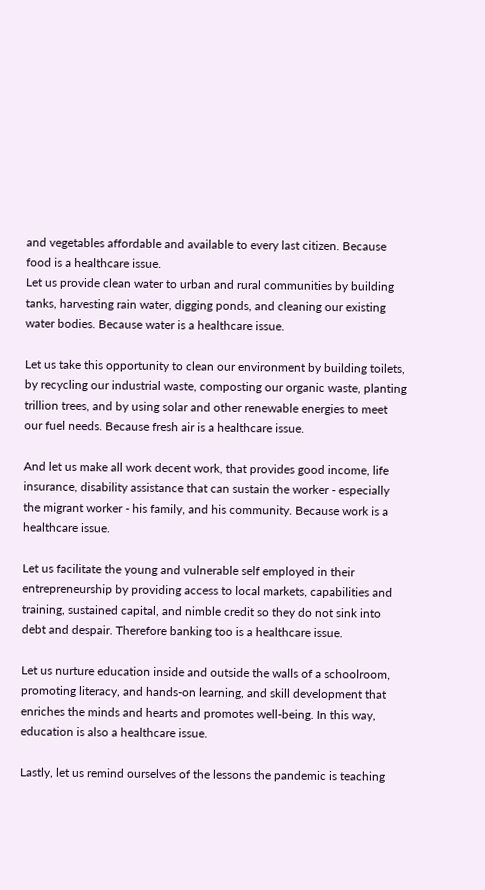and vegetables affordable and available to every last citizen. Because food is a healthcare issue.
Let us provide clean water to urban and rural communities by building tanks, harvesting rain water, digging ponds, and cleaning our existing water bodies. Because water is a healthcare issue.

Let us take this opportunity to clean our environment by building toilets, by recycling our industrial waste, composting our organic waste, planting trillion trees, and by using solar and other renewable energies to meet our fuel needs. Because fresh air is a healthcare issue.

And let us make all work decent work, that provides good income, life insurance, disability assistance that can sustain the worker - especially the migrant worker - his family, and his community. Because work is a healthcare issue.

Let us facilitate the young and vulnerable self employed in their entrepreneurship by providing access to local markets, capabilities and training, sustained capital, and nimble credit so they do not sink into debt and despair. Therefore banking too is a healthcare issue.

Let us nurture education inside and outside the walls of a schoolroom, promoting literacy, and hands-on learning, and skill development that enriches the minds and hearts and promotes well-being. In this way, education is also a healthcare issue.

Lastly, let us remind ourselves of the lessons the pandemic is teaching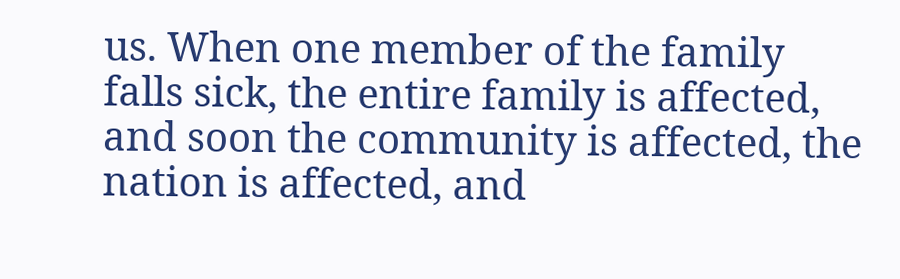us. When one member of the family falls sick, the entire family is affected, and soon the community is affected, the nation is affected, and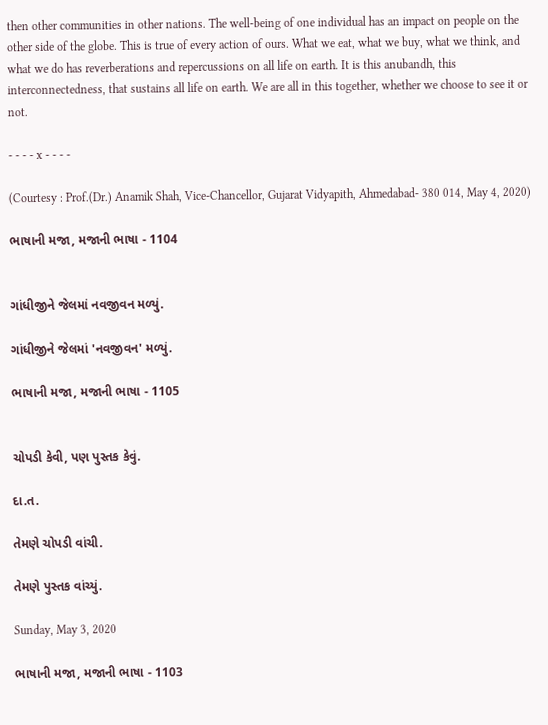then other communities in other nations. The well-being of one individual has an impact on people on the other side of the globe. This is true of every action of ours. What we eat, what we buy, what we think, and what we do has reverberations and repercussions on all life on earth. It is this anubandh, this interconnectedness, that sustains all life on earth. We are all in this together, whether we choose to see it or not.

- - - - x - - - -

(Courtesy : Prof.(Dr.) Anamik Shah, Vice-Chancellor, Gujarat Vidyapith, Ahmedabad- 380 014, May 4, 2020)

ભાષાની મજા, મજાની ભાષા - 1104


ગાંધીજીને જેલમાં નવજીવન મળ્યું.

ગાંધીજીને જેલમાં 'નવજીવન' મળ્યું.

ભાષાની મજા, મજાની ભાષા - 1105


ચોપડી કેવી, પણ પુસ્તક કેવું.

દા.ત.

તેમણે ચોપડી વાંચી.

તેમણે પુસ્તક વાંચ્યું.

Sunday, May 3, 2020

ભાષાની મજા, મજાની ભાષા - 1103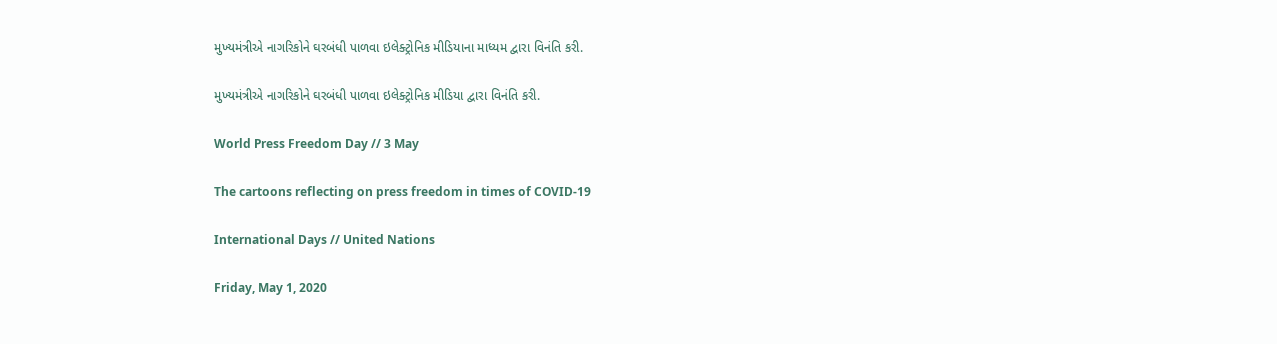મુખ્યમંત્રીએ નાગરિકોને ઘરબંધી પાળવા ઇલેક્ટ્રોનિક મીડિયાના માધ્યમ દ્વારા વિનંતિ કરી.

મુખ્યમંત્રીએ નાગરિકોને ઘરબંધી પાળવા ઇલેક્ટ્રોનિક મીડિયા દ્વારા વિનંતિ કરી.

World Press Freedom Day // 3 May

The cartoons reflecting on press freedom in times of COVID-19

International Days // United Nations

Friday, May 1, 2020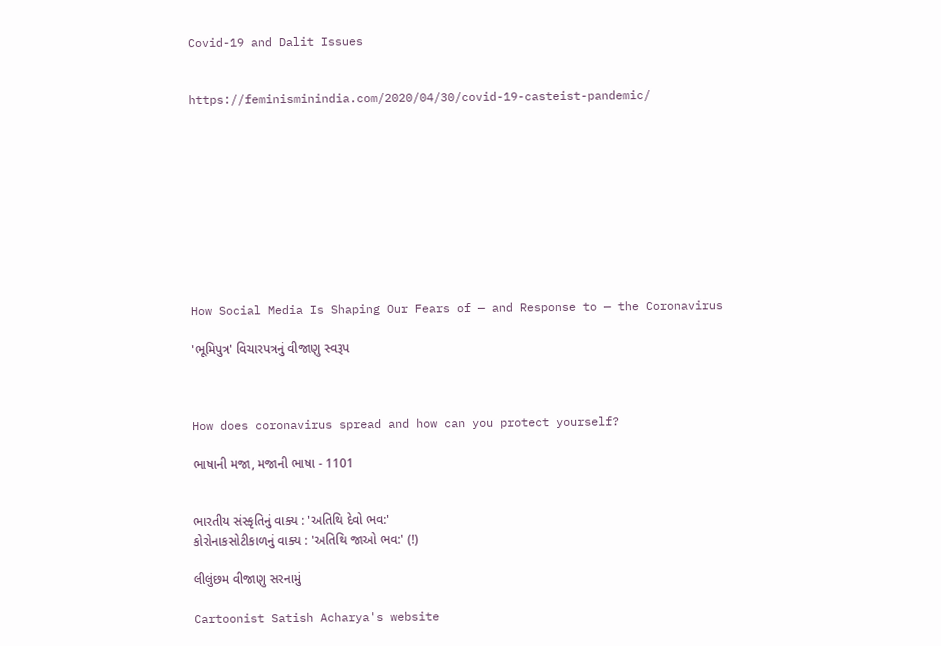Covid-19 and Dalit Issues


https://feminisminindia.com/2020/04/30/covid-19-casteist-pandemic/










How Social Media Is Shaping Our Fears of — and Response to — the Coronavirus

'ભૂમિપુત્ર' વિચારપત્રનું વીજાણુ સ્વરૂપ



How does coronavirus spread and how can you protect yourself?

ભાષાની મજા, મજાની ભાષા - 1101


ભારતીય સંસ્કૃતિનું વાક્ય : 'અતિથિ દેવો ભવ:'
કોરોનાકસોટીકાળનું વાક્ય : 'અતિથિ જાઓ ભવ:' (!)

લીલુંછમ વીજાણુ સરનામું

Cartoonist Satish Acharya's website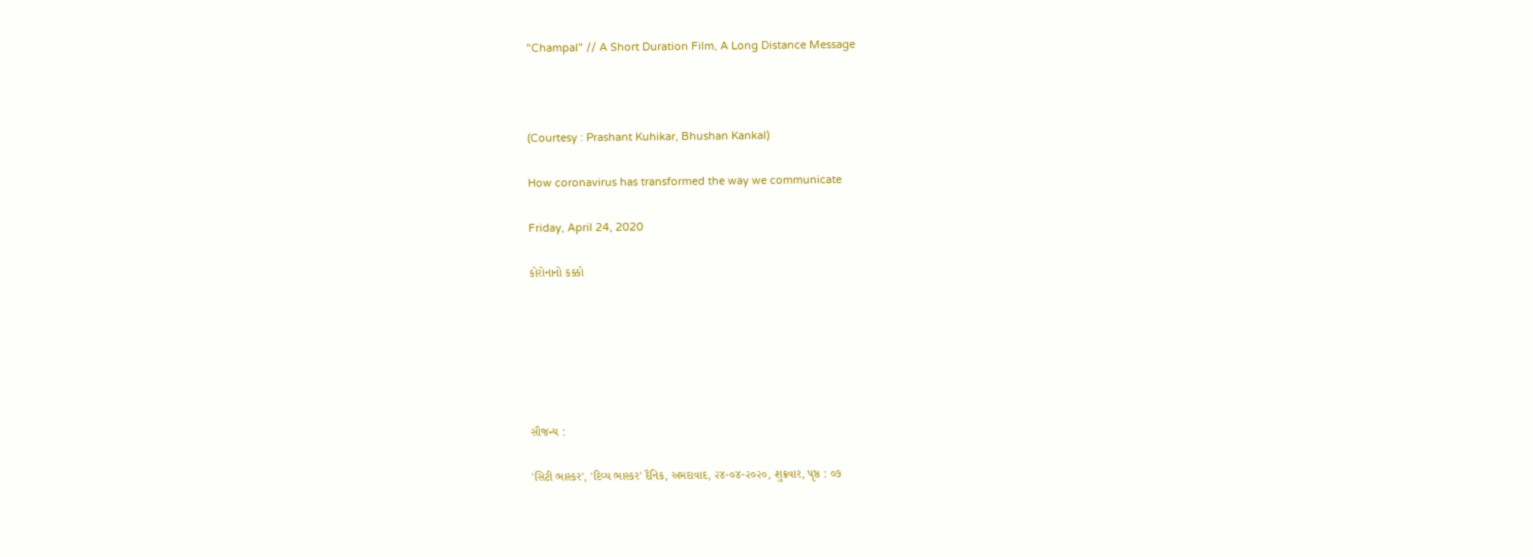"Champal" // A Short Duration Film, A Long Distance Message



(Courtesy : Prashant Kuhikar, Bhushan Kankal)

How coronavirus has transformed the way we communicate

Friday, April 24, 2020

કોરોનાનો કક્કો






સૌજન્ય :

'સિટી ભાસ્કર', 'દિવ્ય ભાસ્કર' દૈનિક, અમદાવાદ, ૨૪-૦૪-૨૦૨૦, શુક્રવાર, પૃષ્ઠ : ૦૭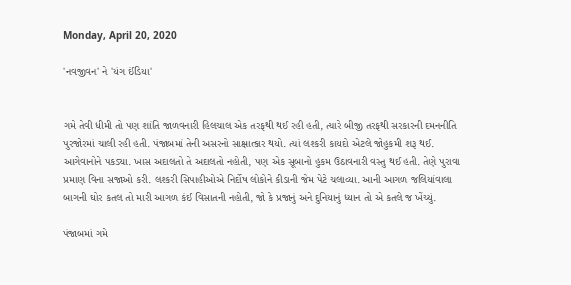Monday, April 20, 2020

'નવજીવન' ને 'યંગ ઈંડિયા'


ગમે તેવી ધીમી તો પણ શાંતિ જાળવનારી હિલચાલ એક તરફથી થઈ રહી હતી, ત્યારે બીજી તરફથી સરકારની દમનનીતિ પુરજોરમાં ચાલી રહી હતી. પંજાબમાં તેની અસરનો સાક્ષાત્કાર થયો. ત્યાં લશ્કરી કાયદો એટલે જોહુકમી શરૂ થઈ. આગેવાનોને પકડ્યા. ખાસ અદાલતો તે અદાલતો નહોતી, પણ એક સૂબાનો હુકમ ઉઠાવનારી વસ્તુ થઈ હતી. તેણે પુરાવા પ્રમાણ વિના સજાઓ કરી. લશ્કરી સિપાહીઓએ નિર્દોષ લોકોને કીડાની જેમ પેટે ચલાવ્યા. આની આગળ જલિયાંવાલા બાગની ઘોર કતલ તો મારી આગળ કંઈ વિસાતની નહોતી, જો કે પ્રજાનું અને દુનિયાનું ધ્યાન તો એ કતલે જ ખેંચ્યું.

પંજાબમાં ગમે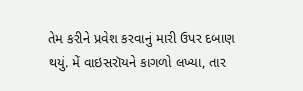તેમ કરીને પ્રવેશ કરવાનું મારી ઉપર દબાણ થયું. મેં વાઇસરૉયને કાગળો લખ્યા, તાર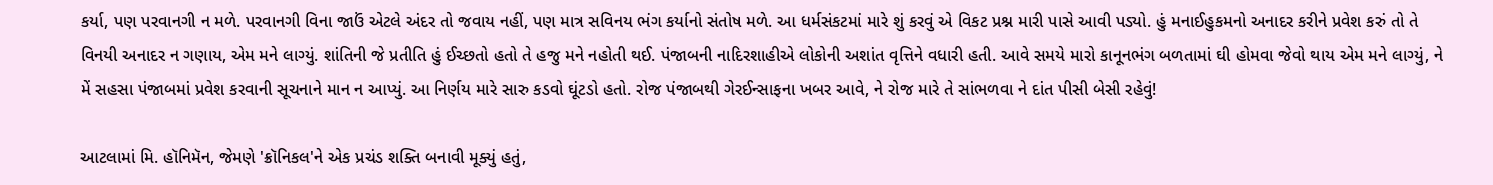કર્યા, પણ પરવાનગી ન મળે. પરવાનગી વિના જાઉં એટલે અંદર તો જવાય નહીં, પણ માત્ર સવિનય ભંગ કર્યાનો સંતોષ મળે. આ ધર્મસંકટમાં મારે શું કરવું એ વિકટ પ્રશ્ન મારી પાસે આવી પડ્યો. હું મનાઈહુકમનો અનાદર કરીને પ્રવેશ કરું તો તે વિનયી અનાદર ન ગણાય, એમ મને લાગ્યું. શાંતિની જે પ્રતીતિ હું ઈચ્છતો હતો તે હજુ મને નહોતી થઈ. પંજાબની નાદિરશાહીએ લોકોની અશાંત વૃત્તિને વધારી હતી. આવે સમયે મારો કાનૂનભંગ બળતામાં ઘી હોમવા જેવો થાય એમ મને લાગ્યું, ને મેં સહસા પંજાબમાં પ્રવેશ કરવાની સૂચનાને માન ન આપ્યું. આ નિર્ણય મારે સારુ કડવો ઘૂંટડો હતો. રોજ પંજાબથી ગેરઈન્સાફના ખબર આવે, ને રોજ મારે તે સાંભળવા ને દાંત પીસી બેસી રહેવું!

આટલામાં મિ. હૉનિમૅન, જેમણે 'ક્રૉનિકલ'ને એક પ્રચંડ શક્તિ બનાવી મૂક્યું હતું,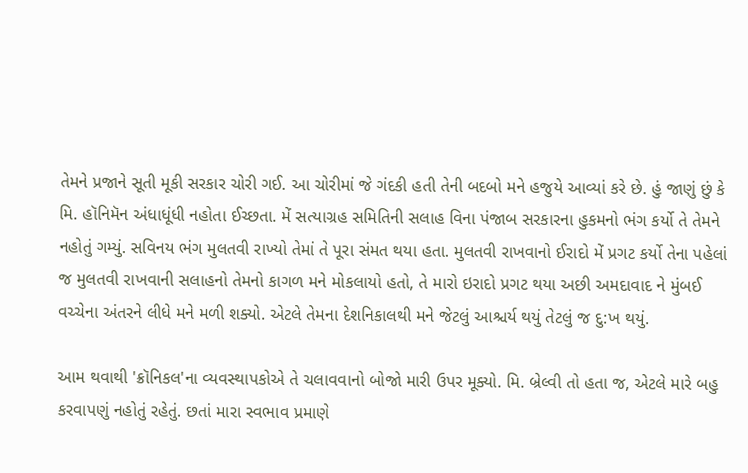તેમને પ્રજાને સૂતી મૂકી સરકાર ચોરી ગઈ. આ ચોરીમાં જે ગંદકી હતી તેની બદબો મને હજુયે આવ્યાં કરે છે. હું જાણું છું કે મિ. હૉનિમૅન અંધાધૂંધી નહોતા ઈચ્છતા. મેં સત્યાગ્રહ સમિતિની સલાહ વિના પંજાબ સરકારના હુકમનો ભંગ કર્યો તે તેમને નહોતું ગમ્યું. સવિનય ભંગ મુલતવી રાખ્યો તેમાં તે પૂરા સંમત થયા હતા. મુલતવી રાખવાનો ઈરાદો મેં પ્રગટ કર્યો તેના પહેલાં જ મુલતવી રાખવાની સલાહનો તેમનો કાગળ મને મોકલાયો હતો, તે મારો ઇરાદો પ્રગટ થયા અછી અમદાવાદ ને મુંબઈ વચ્ચેના અંતરને લીધે મને મળી શક્યો. એટલે તેમના દેશનિકાલથી મને જેટલું આશ્ચર્ય થયું તેટલું જ દુ:ખ થયું.

આમ થવાથી 'ક્રૉનિકલ'ના વ્યવસ્થાપકોએ તે ચલાવવાનો બોજો મારી ઉપર મૂક્યો. મિ. બ્રેલ્વી તો હતા જ, એટલે મારે બહુ કરવાપણું નહોતું રહેતું. છતાં મારા સ્વભાવ પ્રમાણે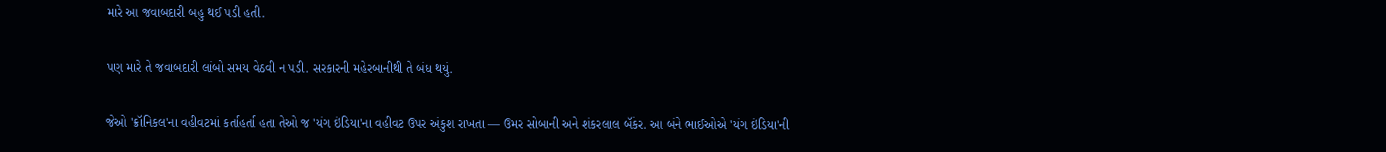મારે આ જવાબદારી બહુ થઈ પડી હતી.

પણ મારે તે જવાબદારી લાંબો સમય વેઠવી ન પડી. સરકારની મહેરબાનીથી તે બંધ થયું.

જેઓ 'ક્રૉનિકલ'ના વહીવટમાં કર્તાહર્તા હતા તેઓ જ 'યંગ ઇંડિયા'ના વહીવટ ઉપર અંકુશ રાખતા — ઉમર સોબાની અને શંકરલાલ બૅંકર. આ બંને ભાઈઓએ 'યંગ ઇંડિયા'ની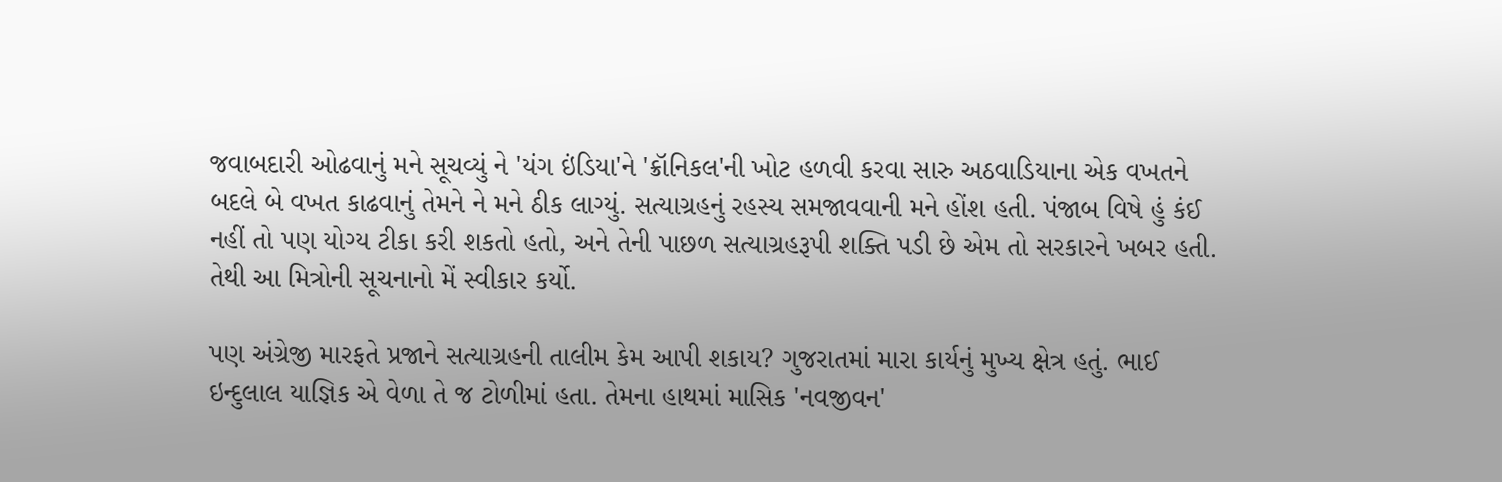જવાબદારી ઓઢવાનું મને સૂચવ્યું ને 'યંગ ઇંડિયા'ને 'ક્રૉનિકલ'ની ખોટ હળવી કરવા સારુ અઠવાડિયાના એક વખતને બદલે બે વખત કાઢવાનું તેમને ને મને ઠીક લાગ્યું. સત્યાગ્રહનું રહસ્ય સમજાવવાની મને હોંશ હતી. પંજાબ વિષે હું કંઈ નહીં તો પણ યોગ્ય ટીકા કરી શકતો હતો, અને તેની પાછળ સત્યાગ્રહરૂપી શક્તિ પડી છે એમ તો સરકારને ખબર હતી. તેથી આ મિત્રોની સૂચનાનો મેં સ્વીકાર કર્યો.

પણ અંગ્રેજી મારફતે પ્રજાને સત્યાગ્રહની તાલીમ કેમ આપી શકાય? ગુજરાતમાં મારા કાર્યનું મુખ્ય ક્ષેત્ર હતું. ભાઈ ઇન્દુલાલ યાજ્ઞિક એ વેળા તે જ ટોળીમાં હતા. તેમના હાથમાં માસિક 'નવજીવન'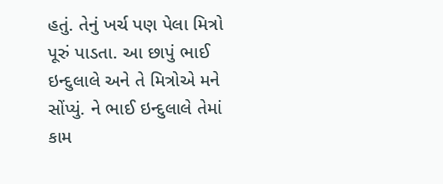હતું. તેનું ખર્ચ પણ પેલા મિત્રો પૂરું પાડતા. આ છાપું ભાઈ ઇન્દુલાલે અને તે મિત્રોએ મને સોંપ્યું. ને ભાઈ ઇન્દુલાલે તેમાં કામ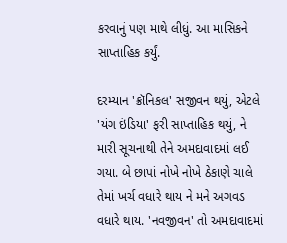કરવાનું પણ માથે લીધું. આ માસિકને સાપ્તાહિક કર્યું.

દરમ્યાન 'ક્રૉનિકલ' સજીવન થયું, એટલે 'યંગ ઇંડિયા' ફરી સાપ્તાહિક થયું, ને મારી સૂચનાથી તેને અમદાવાદમાં લઈ ગયા. બે છાપાં નોખે નોખે ઠેકાણે ચાલે તેમાં ખર્ચ વધારે થાય ને મને અગવડ વધારે થાય. 'નવજીવન' તો અમદાવાદમાં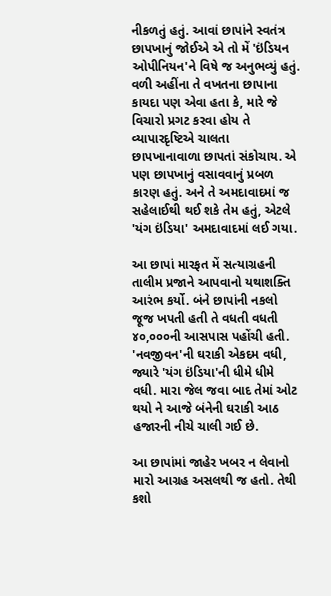નીકળતું હતું. આવાં છાપાંને સ્વતંત્ર છાપખાનું જોઈએ એ તો મેં 'ઇંડિયન ઓપીનિયન'ને વિષે જ અનુભવ્યું હતું. વળી અહીંના તે વખતના છાપાના કાયદા પણ એવા હતા કે, મારે જે વિચારો પ્રગટ કરવા હોય તે વ્યાપારદૃષ્ટિએ ચાલતા છાપખાનાવાળા છાપતાં સંકોચાય. એ પણ છાપખાનું વસાવવાનું પ્રબળ કારણ હતું. અને તે અમદાવાદમાં જ સહેલાઈથી થઈ શકે તેમ હતું, એટલે 'યંગ ઇંડિયા' અમદાવાદમાં લઈ ગયા.

આ છાપાં મારફત મેં સત્યાગ્રહની તાલીમ પ્રજાને આપવાનો યથાશક્તિ આરંભ કર્યો. બંને છાપાંની નકલો જૂજ ખપતી હતી તે વધતી વધતી ૪૦,૦૦૦ની આસપાસ પહોંચી હતી. 'નવજીવન'ની ઘરાકી એકદમ વધી, જ્યારે 'યંગ ઇંડિયા'ની ધીમે ધીમે વધી. મારા જેલ જવા બાદ તેમાં ઓટ થયો ને આજે બંનેની ઘરાકી આઠ હજારની નીચે ચાલી ગઈ છે.

આ છાપાંમાં જાહેર ખબર ન લેવાનો મારો આગ્રહ અસલથી જ હતો. તેથી કશો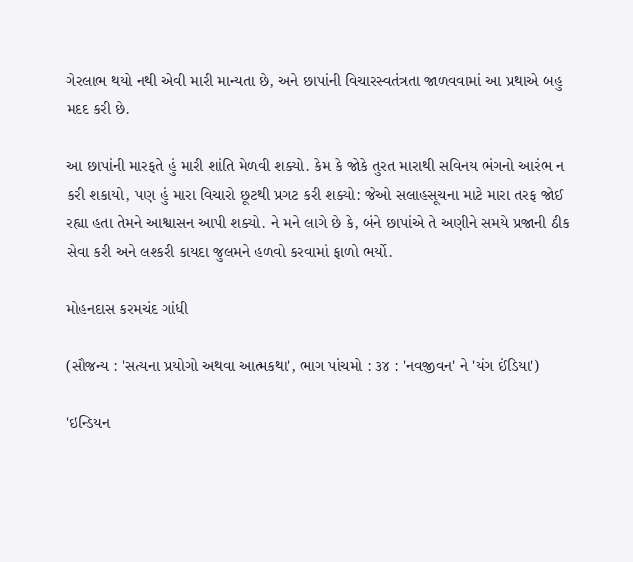ગેરલાભ થયો નથી એવી મારી માન્યતા છે, અને છાપાંની વિચારસ્વતંત્રતા જાળવવામાં આ પ્રથાએ બહુ મદદ કરી છે.

આ છાપાંની મારફતે હું મારી શાંતિ મેળવી શક્યો. કેમ કે જોકે તુરત મારાથી સવિનય ભંગનો આરંભ ન કરી શકાયો, પણ હું મારા વિચારો છૂટથી પ્રગટ કરી શક્યો: જેઓ સલાહસૂચના માટે મારા તરફ જોઈ રહ્યા હતા તેમને આશ્વાસન આપી શક્યો. ને મને લાગે છે કે, બંને છાપાંએ તે અણીને સમયે પ્રજાની ઠીક સેવા કરી અને લશ્કરી કાયદા જુલમને હળવો કરવામાં ફાળો ભર્યો.

મોહનદાસ કરમચંદ ગાંધી

(સૌજન્ય : 'સત્યના પ્રયોગો અથવા આત્મકથા', ભાગ પાંચમો : ૩૪ : 'નવજીવન' ને 'યંગ ઈંડિયા')

'ઇન્ડિયન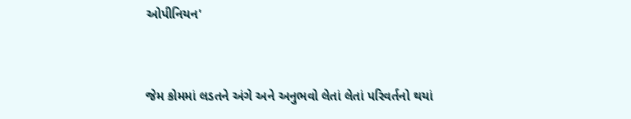ઓપીનિયન'


જેમ કોમમાં લડતને અંગે અને અનુભવો લેતાં લેતાં પરિવર્તનો થયાં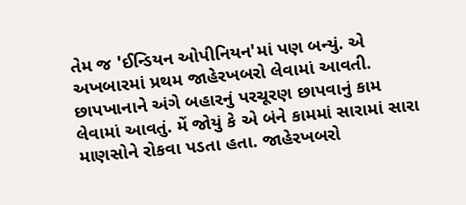તેમ જ 'ઈન્ડિયન ઓપીનિયન'માં પણ બન્યું. એ અખબારમાં પ્રથમ જાહેરખબરો લેવામાં આવતી. છાપખાનાને અંગે બહારનું પરચૂરણ છાપવાનું કામ લેવામાં આવતું. મેં જોયું કે એ બંને કામમાં સારામાં સારા માણસોને રોકવા પડતા હતા. જાહેરખબરો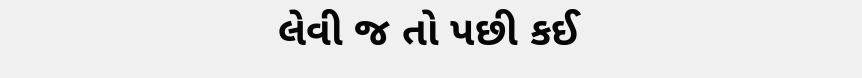લેવી જ તો પછી કઈ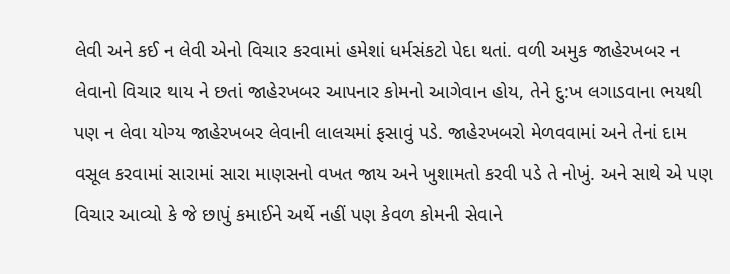લેવી અને કઈ ન લેવી એનો વિચાર કરવામાં હમેશાં ધર્મસંકટો પેદા થતાં. વળી અમુક જાહેરખબર ન લેવાનો વિચાર થાય ને છતાં જાહેરખબર આપનાર કોમનો આગેવાન હોય, તેને દુ:ખ લગાડવાના ભયથી પણ ન લેવા યોગ્ય જાહેરખબર લેવાની લાલચમાં ફસાવું પડે. જાહેરખબરો મેળવવામાં અને તેનાં દામ વસૂલ કરવામાં સારામાં સારા માણસનો વખત જાય અને ખુશામતો કરવી પડે તે નોખું. અને સાથે એ પણ વિચાર આવ્યો કે જે છાપું કમાઈને અર્થે નહીં પણ કેવળ કોમની સેવાને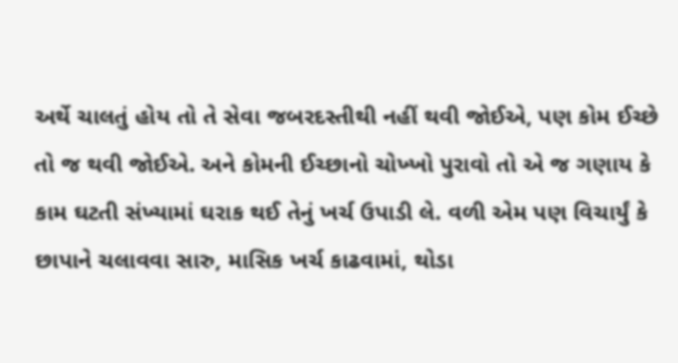અર્થે ચાલતું હોય તો તે સેવા જબરદસ્તીથી નહીં થવી જોઈએ, પણ કોમ ઈચ્છે તો જ થવી જોઈએ. અને કોમની ઈચ્છાનો ચોખ્ખો પુરાવો તો એ જ ગણાય કે કામ ઘટતી સંખ્યામાં ઘરાક થઈ તેનું ખર્ચ ઉપાડી લે. વળી એમ પણ વિચાર્યું કે છાપાને ચલાવવા સારુ, માસિક ખર્ચ કાઢવામાં, થોડા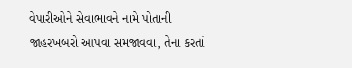વેપારીઓને સેવાભાવને નામે પોતાની જાહરખબરો આપવા સમજાવવા, તેના કરતાં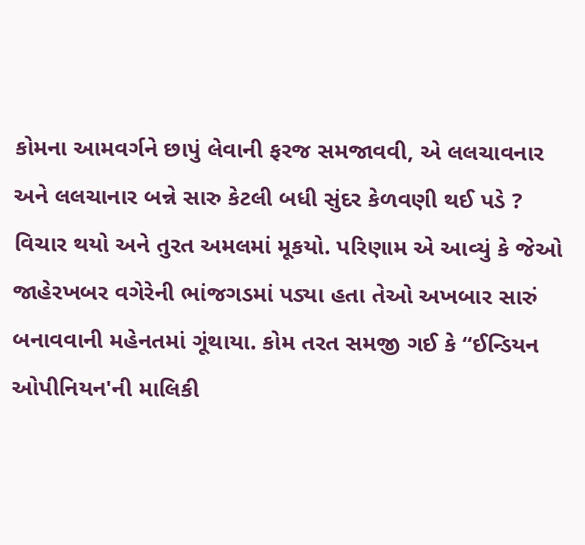કોમના આમવર્ગને છાપું લેવાની ફરજ સમજાવવી, એ લલચાવનાર અને લલચાનાર બન્ને સારુ કેટલી બધી સુંદર કેળવણી થઈ પડે ? વિચાર થયો અને તુરત અમલમાં મૂકયો. પરિણામ એ આવ્યું કે જેઓ જાહેરખબર વગેરેની ભાંજગડમાં પડ્યા હતા તેઓ અખબાર સારું બનાવવાની મહેનતમાં ગૂંથાયા. કોમ તરત સમજી ગઈ કે “ઈન્ડિયન ઓપીનિયન'ની માલિકી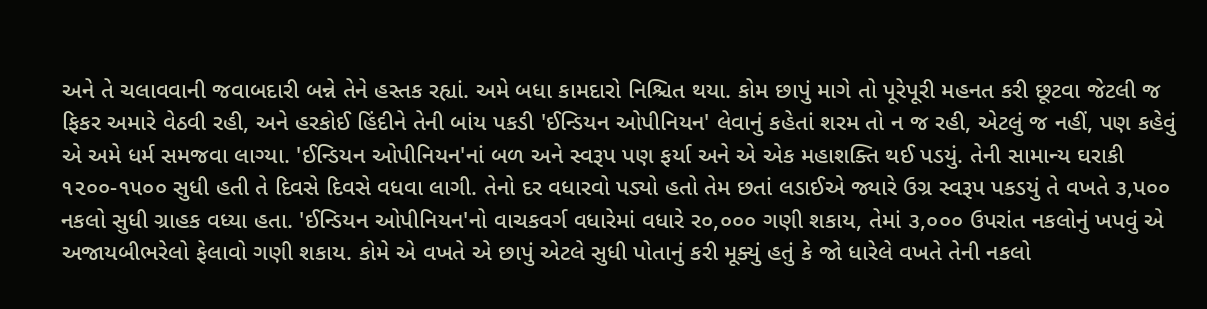અને તે ચલાવવાની જવાબદારી બન્ને તેને હસ્તક રહ્યાં. અમે બધા કામદારો નિશ્ચિત થયા. કોમ છાપું માગે તો પૂરેપૂરી મહનત કરી છૂટવા જેટલી જ ફિકર અમારે વેઠવી રહી, અને હરકોઈ હિંદીને તેની બાંય પકડી 'ઈન્ડિયન ઓપીનિયન' લેવાનું કહેતાં શરમ તો ન જ રહી, એટલું જ નહીં, પણ કહેવું એ અમે ધર્મ સમજવા લાગ્યા. 'ઈન્ડિયન ઓપીનિયન'નાં બળ અને સ્વરૂપ પણ ફર્યા અને એ એક મહાશક્તિ થઈ પડયું. તેની સામાન્ય ઘરાકી ૧૨૦૦-૧૫૦૦ સુધી હતી તે દિવસે દિવસે વધવા લાગી. તેનો દર વધારવો પડ્યો હતો તેમ છતાં લડાઈએ જ્યારે ઉગ્ર સ્વરૂપ પકડયું તે વખતે ૩,પ૦૦ નકલો સુધી ગ્રાહક વધ્યા હતા. 'ઈન્ડિયન ઓપીનિયન'નો વાચકવર્ગ વધારેમાં વધારે ર૦,૦૦૦ ગણી શકાય, તેમાં ૩,૦૦૦ ઉપરાંત નકલોનું ખપવું એ અજાયબીભરેલો ફેલાવો ગણી શકાય. કોમે એ વખતે એ છાપું એટલે સુધી પોતાનું કરી મૂક્યું હતું કે જો ધારેલે વખતે તેની નકલો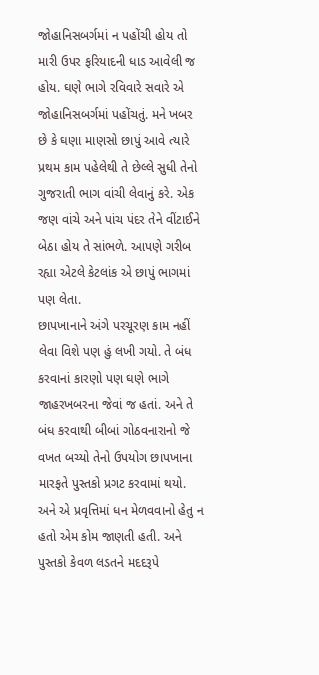જોહાનિસબર્ગમાં ન પહોંચી હોય તો મારી ઉપર ફરિયાદની ધાડ આવેલી જ હોય. ઘણે ભાગે રવિવારે સવારે એ જોહાનિસબર્ગમાં પહોંચતું. મને ખબર છે કે ઘણા માણસો છાપું આવે ત્યારે પ્રથમ કામ પહેલેથી તે છેલ્લે સુધી તેનો ગુજરાતી ભાગ વાંચી લેવાનું કરે. એક જણ વાંચે અને પાંચ પંદર તેને વીંટાઈને બેઠા હોય તે સાંભળે. આપણે ગરીબ રહ્યા એટલે કેટલાંક એ છાપું ભાગમાં પણ લેતા.
છાપખાનાને અંગે પરચૂરણ કામ નહીં લેવા વિશે પણ હું લખી ગયો. તે બંધ કરવાનાં કારણો પણ ઘણે ભાગે જાહરખબરના જેવાં જ હતાં. અને તે બંધ કરવાથી બીબાં ગોઠવનારાનો જે વખત બચ્યો તેનો ઉપયોગ છાપખાના મારફતે પુસ્તકો પ્રગટ કરવામાં થયો. અને એ પ્રવૃત્તિમાં ધન મેળવવાનો હેતુ ન હતો એમ કોમ જાણતી હતી. અને પુસ્તકો કેવળ લડતને મદદરૂપે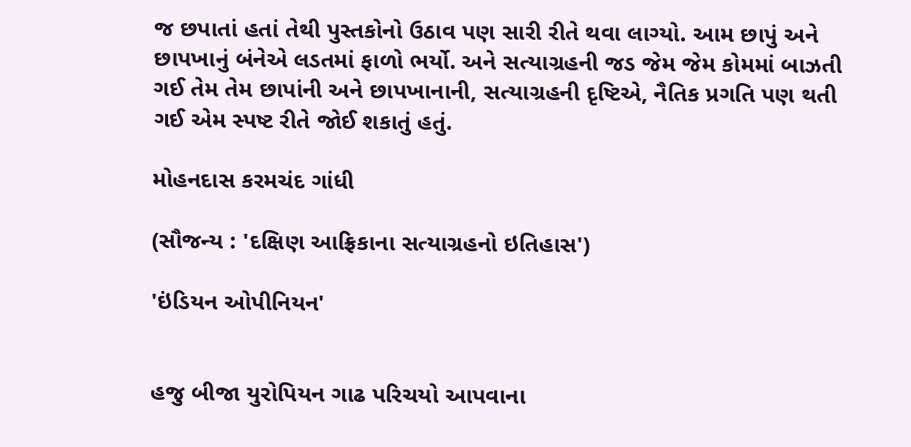જ છપાતાં હતાં તેથી પુસ્તકોનો ઉઠાવ પણ સારી રીતે થવા લાગ્યો. આમ છાપું અને છાપખાનું બંનેએ લડતમાં ફાળો ભર્યો. અને સત્યાગ્રહની જડ જેમ જેમ કોમમાં બાઝતી ગઈ તેમ તેમ છાપાંની અને છાપખાનાની, સત્યાગ્રહની દૃષ્ટિએ, નૈતિક પ્રગતિ પણ થતી ગઈ એમ સ્પષ્ટ રીતે જોઈ શકાતું હતું.

મોહનદાસ કરમચંદ ગાંધી

(સૌજન્ય : 'દક્ષિણ આફ્રિકાના સત્યાગ્રહનો ઇતિહાસ')

'ઇંડિયન ઓપીનિયન'


હજુ બીજા યુરોપિયન ગાઢ પરિચયો આપવાના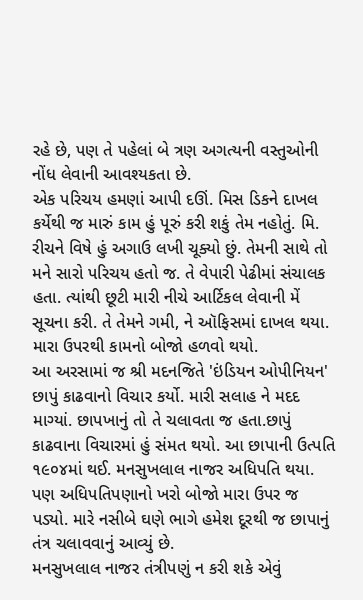રહે છે, પણ તે પહેલાં બે ત્રણ અગત્યની વસ્તુઓની નોંધ લેવાની આવશ્યકતા છે.
એક પરિચય હમણાં આપી દઊં. મિસ ડિકને દાખલ કર્યેથી જ મારું કામ હું પૂરું કરી શકું તેમ નહોતું. મિ. રીચને વિષે હું અગાઉ લખી ચૂક્યો છું. તેમની સાથે તો મને સારો પરિચય હતો જ. તે વેપારી પેઢીમાં સંચાલક હતા. ત્યાંથી છૂટી મારી નીચે આર્ટિકલ લેવાની મેં સૂચના કરી. તે તેમને ગમી, ને ઑફિસમાં દાખલ થયા. મારા ઉપરથી કામનો બોજો હળવો થયો.
આ અરસામાં જ શ્રી મદનજિતે 'ઇંડિયન ઓપીનિયન' છાપું કાઢવાનો વિચાર કર્યો. મારી સલાહ ને મદદ માગ્યાં. છાપખાનું તો તે ચલાવતા જ હતા.છાપું કાઢવાના વિચારમાં હું સંમત થયો. આ છાપાની ઉત્પતિ ૧૯૦૪માં થઈ. મનસુખલાલ નાજર અધિપતિ થયા. પણ અધિપતિપણાનો ખરો બોજો મારા ઉપર જ પડ્યો. મારે નસીબે ઘણે ભાગે હમેશ દૂરથી જ છાપાનું તંત્ર ચલાવવાનું આવ્યું છે.
મનસુખલાલ નાજર તંત્રીપણું ન કરી શકે એવું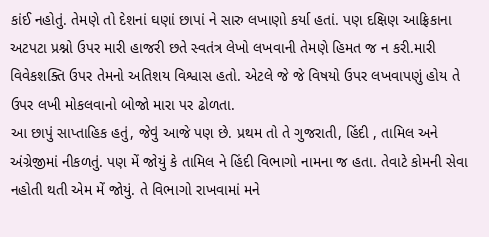કાંઈ નહોતું. તેમણે તો દેશનાં ઘણાં છાપાં ને સારુ લખાણો કર્યા હતાં. પણ દક્ષિણ આફ્રિકાના અટપટા પ્રશ્નો ઉપર મારી હાજરી છતે સ્વતંત્ર લેખો લખવાની તેમણે હિમત જ ન કરી.મારી વિવેકશક્તિ ઉપર તેમનો અતિશય વિશ્વાસ હતો. એટલે જે જે વિષયો ઉપર લખવાપણું હોય તે ઉપર લખી મોકલવાનો બોજો મારા પર ઢોળતા.
આ છાપું સાપ્તાહિક હતું, જેવું આજે પણ છે. પ્રથમ તો તે ગુજરાતી, હિંદી , તામિલ અને અંગ્રેજીમાં નીકળતું. પણ મેં જોયું કે તામિલ ને હિંદી વિભાગો નામના જ હતા. તેવાટે કોમની સેવા નહોતી થતી એમ મેં જોયું. તે વિભાગો રાખવામાં મને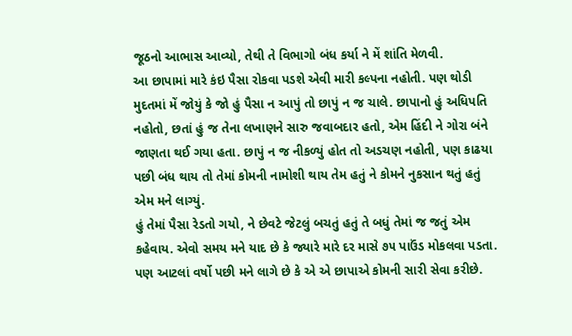જૂઠનો આભાસ આવ્યો, તેથી તે વિભાગો બંધ કર્યા ને મેં શાંતિ મેળવી.
આ છાપામાં મારે કંઇ પૈસા રોકવા પડશે એવી મારી કલ્પના નહોતી. પણ થોડી મુદતમાં મેં જોયું કે જો હું પૈસા ન આપું તો છાપું ન જ ચાલે. છાપાનો હું અધિપતિ નહોતો, છતાં હું જ તેના લખાણને સારુ જવાબદાર હતો, એમ હિંદી ને ગોરા બંને જાણતા થઈ ગયા હતા. છાપું ન જ નીકળ્યું હોત તો અડચણ નહોતી, પણ કાઢયા પછી બંધ થાય તો તેમાં કોમની નામોશી થાય તેમ હતું ને કોમને નુકસાન થતું હતું એમ મને લાગ્યું.
હું તેમાં પૈસા રેડતો ગયો, ને છેવટે જેટલું બચતું હતું તે બધું તેમાં જ જતું એમ કહેવાય. એવો સમય મને યાદ છે કે જ્યારે મારે દર માસે ૭૫ પાઉંડ મોકલવા પડતા.
પણ આટલાં વર્ષો પછી મને લાગે છે કે એ એ છાપાએ કોમની સારી સેવા કરીછે.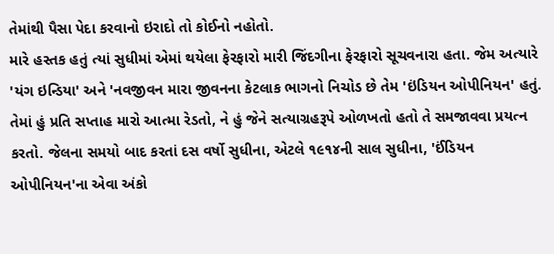તેમાંથી પૈસા પેદા કરવાનો ઇરાદો તો કોઈનો નહોતો.
મારે હસ્તક હતું ત્યાં સુધીમાં એમાં થયેલા ફેરફારો મારી જિંદગીના ફેરફારો સૂચવનારા હતા. જેમ અત્યારે 'યંગ ઇન્ડિયા' અને 'નવજીવન મારા જીવનના કેટલાક ભાગનો નિચોડ છે તેમ 'ઇંડિયન ઓપીનિયન' હતું. તેમાં હું પ્રતિ સપ્તાહ મારો આત્મા રેડતો, ને હું જેને સત્યાગ્રહરૂપે ઓળખતો હતો તે સમજાવવા પ્રયત્ન કરતો. જેલના સમયો બાદ કરતાં દસ વર્ષો સુધીના, એટલે ૧૯૧૪ની સાલ સુધીના, 'ઈંડિયન ઓપીનિયન'ના એવા અંકો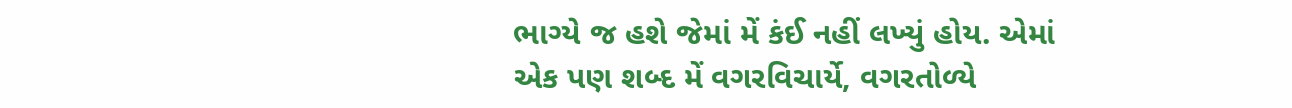ભાગ્યે જ હશે જેમાં મેં કંઈ નહીં લખ્યું હોય. એમાં એક પણ શબ્દ મેં વગરવિચાર્યે, વગરતોળ્યે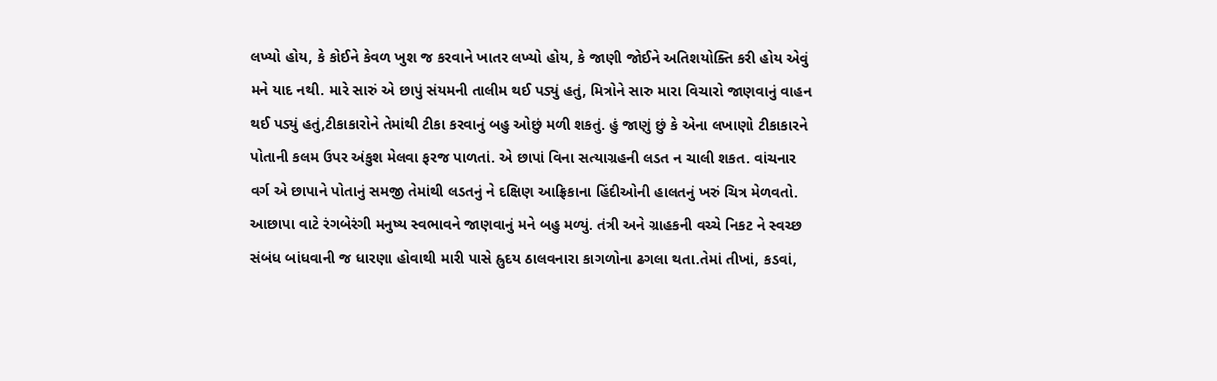લખ્યો હોય, કે કોઈને કેવળ ખુશ જ કરવાને ખાતર લખ્યો હોય, કે જાણી જોઈને અતિશયોક્તિ કરી હોય એવું મને યાદ નથી. મારે સારું એ છાપું સંયમની તાલીમ થઈ પડ્યું હતું, મિત્રોને સારુ મારા વિચારો જાણવાનું વાહન થઈ પડ્યું હતું,ટીકાકારોને તેમાંથી ટીકા કરવાનું બહુ ઓછું મળી શકતું. હું જાણું છું કે એના લખાણો ટીકાકારને પોતાની કલમ ઉપર અંકુશ મેલવા ફરજ પાળતાં. એ છાપાં વિના સત્યાગ્રહની લડત ન ચાલી શકત. વાંચનાર વર્ગ એ છાપાને પોતાનું સમજી તેમાંથી લડતનું ને દક્ષિણ આફ્રિકાના હિંદીઓની હાલતનું ખરું ચિત્ર મેળવતો.
આછાપા વાટે રંગબેરંગી મનુષ્ય સ્વભાવને જાણવાનું મને બહુ મળ્યું. તંત્રી અને ગ્રાહકની વચ્ચે નિકટ ને સ્વચ્છ સંબંધ બાંધવાની જ ધારણા હોવાથી મારી પાસે હ્રુદય ઠાલવનારા કાગળોના ઢગલા થતા.તેમાં તીખાં, કડવાં,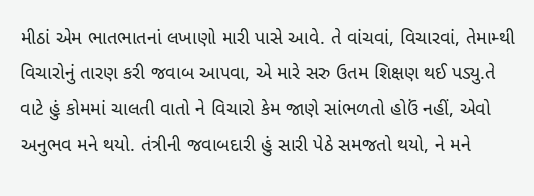મીઠાં એમ ભાતભાતનાં લખાણો મારી પાસે આવે. તે વાંચવાં, વિચારવાં, તેમામ્થી વિચારોનું તારણ કરી જવાબ આપવા, એ મારે સરુ ઉતમ શિક્ષણ થઈ પડ્યુ.તે વાટે હું કોમમાં ચાલતી વાતો ને વિચારો કેમ જાણે સાંભળતો હોઉં નહીં, એવો અનુભવ મને થયો. તંત્રીની જવાબદારી હું સારી પેઠે સમજતો થયો, ને મને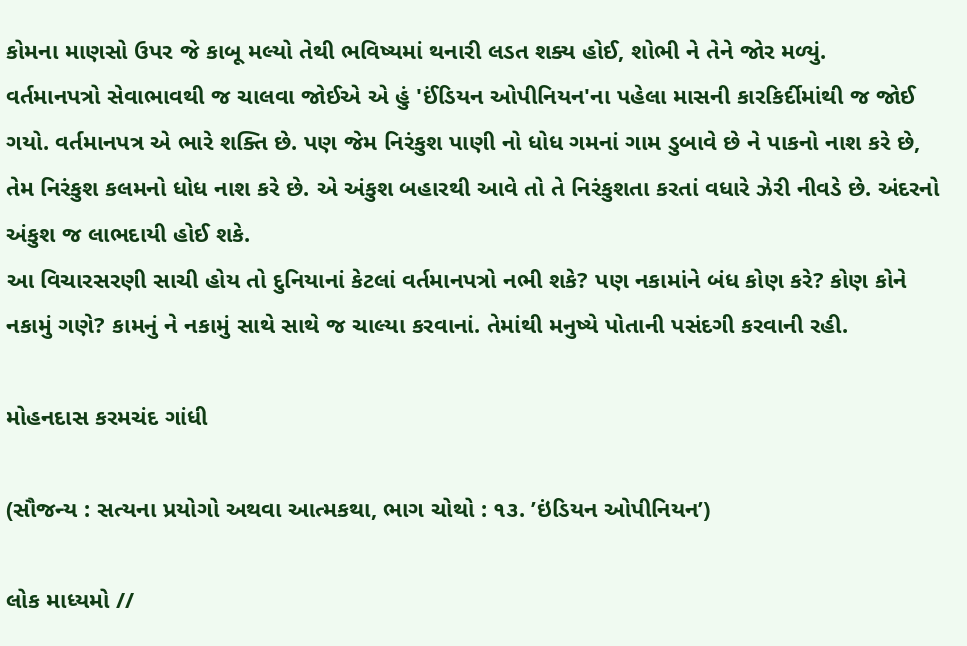કોમના માણસો ઉપર જે કાબૂ મલ્યો તેથી ભવિષ્યમાં થનારી લડત શક્ય હોઈ, શોભી ને તેને જોર મળ્યું.
વર્તમાનપત્રો સેવાભાવથી જ ચાલવા જોઈએ એ હું 'ઈંડિયન ઓપીનિયન'ના પહેલા માસની કારકિર્દીમાંથી જ જોઈ ગયો. વર્તમાનપત્ર એ ભારે શક્તિ છે. પણ જેમ નિરંકુશ પાણી નો ધોધ ગમનાં ગામ ડુબાવે છે ને પાકનો નાશ કરે છે, તેમ નિરંકુશ કલમનો ધોધ નાશ કરે છે. એ અંકુશ બહારથી આવે તો તે નિરંકુશતા કરતાં વધારે ઝેરી નીવડે છે. અંદરનો અંકુશ જ લાભદાયી હોઈ શકે.
આ વિચારસરણી સાચી હોય તો દુનિયાનાં કેટલાં વર્તમાનપત્રો નભી શકે? પણ નકામાંને બંધ કોણ કરે? કોણ કોને નકામું ગણે? કામનું ને નકામું સાથે સાથે જ ચાલ્યા કરવાનાં. તેમાંથી મનુષ્યે પોતાની પસંદગી કરવાની રહી.

મોહનદાસ કરમચંદ ગાંધી

(સૌજન્ય : સત્યના પ્રયોગો અથવા આત્મકથા, ભાગ ચોથો : ૧૩. ’ઇંડિયન ઓપીનિયન’)

લોક માધ્યમો //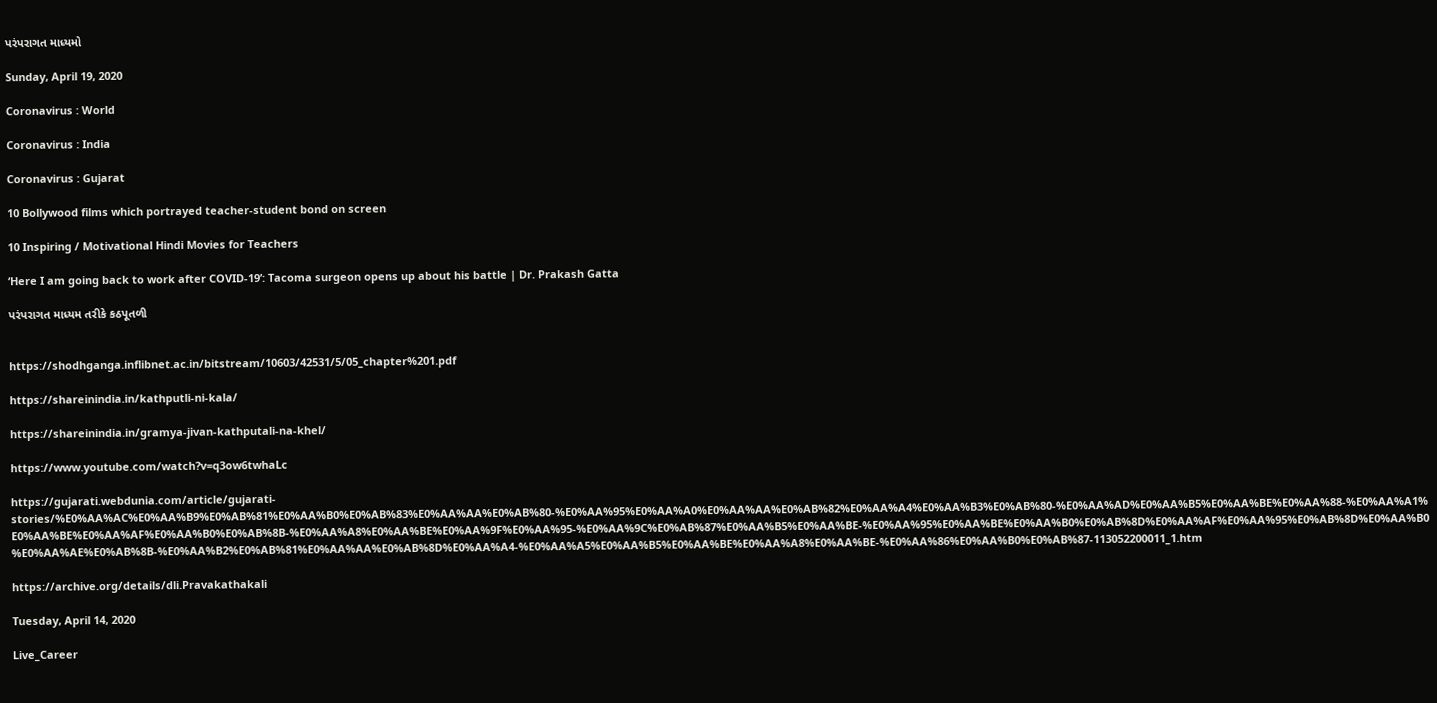પરંપરાગત માધ્યમો

Sunday, April 19, 2020

Coronavirus : World

Coronavirus : India

Coronavirus : Gujarat

10 Bollywood films which portrayed teacher-student bond on screen

10 Inspiring / Motivational Hindi Movies for Teachers

‘Here I am going back to work after COVID-19’: Tacoma surgeon opens up about his battle | Dr. Prakash Gatta

પરંપરાગત માધ્યમ તરીકે કઠપૂતળી


https://shodhganga.inflibnet.ac.in/bitstream/10603/42531/5/05_chapter%201.pdf

https://shareinindia.in/kathputli-ni-kala/

https://shareinindia.in/gramya-jivan-kathputali-na-khel/

https://www.youtube.com/watch?v=q3ow6twhaLc

https://gujarati.webdunia.com/article/gujarati-stories/%E0%AA%AC%E0%AA%B9%E0%AB%81%E0%AA%B0%E0%AB%83%E0%AA%AA%E0%AB%80-%E0%AA%95%E0%AA%A0%E0%AA%AA%E0%AB%82%E0%AA%A4%E0%AA%B3%E0%AB%80-%E0%AA%AD%E0%AA%B5%E0%AA%BE%E0%AA%88-%E0%AA%A1%E0%AA%BE%E0%AA%AF%E0%AA%B0%E0%AB%8B-%E0%AA%A8%E0%AA%BE%E0%AA%9F%E0%AA%95-%E0%AA%9C%E0%AB%87%E0%AA%B5%E0%AA%BE-%E0%AA%95%E0%AA%BE%E0%AA%B0%E0%AB%8D%E0%AA%AF%E0%AA%95%E0%AB%8D%E0%AA%B0%E0%AA%AE%E0%AB%8B-%E0%AA%B2%E0%AB%81%E0%AA%AA%E0%AB%8D%E0%AA%A4-%E0%AA%A5%E0%AA%B5%E0%AA%BE%E0%AA%A8%E0%AA%BE-%E0%AA%86%E0%AA%B0%E0%AB%87-113052200011_1.htm

https://archive.org/details/dli.Pravakathakali

Tuesday, April 14, 2020

Live_Career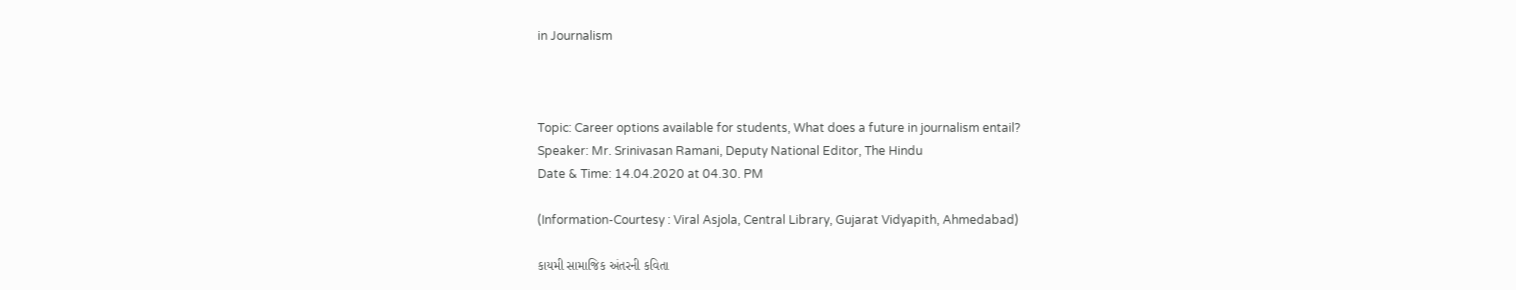in Journalism



Topic: Career options available for students, What does a future in journalism entail?
Speaker: Mr. Srinivasan Ramani, Deputy National Editor, The Hindu
Date & Time: 14.04.2020 at 04.30. PM

(Information-Courtesy : Viral Asjola, Central Library, Gujarat Vidyapith, Ahmedabad)

કાયમી સામાજિક અંતરની કવિતા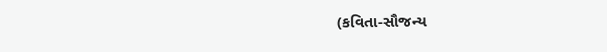(કવિતા-સૌજન્ય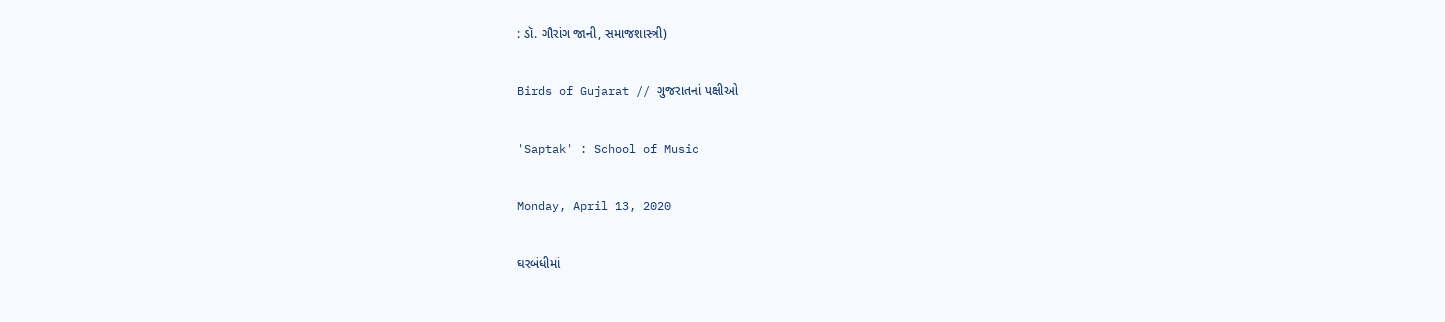: ડૉ. ગૌરાંગ જાની, સમાજશાસ્ત્રી)

Birds of Gujarat // ગુજરાતનાં પક્ષીઓ

'Saptak' : School of Music

Monday, April 13, 2020

ઘરબંધીમાં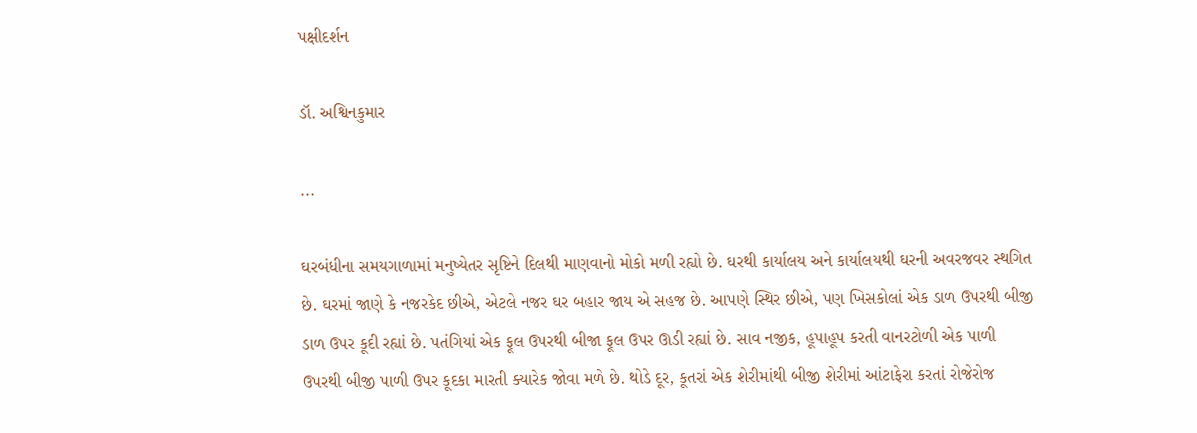પક્ષીદર્શન

ડૉ. અશ્વિનકુમાર

...

ઘરબંધીના સમયગાળામાં મનુષ્યેતર સૃષ્ટિને દિલથી માણવાનો મોકો મળી રહ્યો છે. ઘરથી કાર્યાલય અને કાર્યાલયથી ઘરની અવરજવર સ્થગિત છે. ઘરમાં જાણે કે નજરકેદ છીએ, એટલે નજર ઘર બહાર જાય એ સહજ છે. આપણે સ્થિર છીએ, પણ ખિસકોલાં એક ડાળ ઉપરથી બીજી ડાળ ઉપર કૂદી રહ્યાં છે. પતંગિયાં એક ફૂલ ઉપરથી બીજા ફૂલ ઉપર ઊડી રહ્યાં છે. સાવ નજીક, હૂપાહૂપ કરતી વાનરટોળી એક પાળી ઉપરથી બીજી પાળી ઉપર કૂદકા મારતી ક્યારેક જોવા મળે છે. થોડે દૂર, કૂતરાં એક શેરીમાંથી બીજી શેરીમાં આંટાફેરા કરતાં રોજેરોજ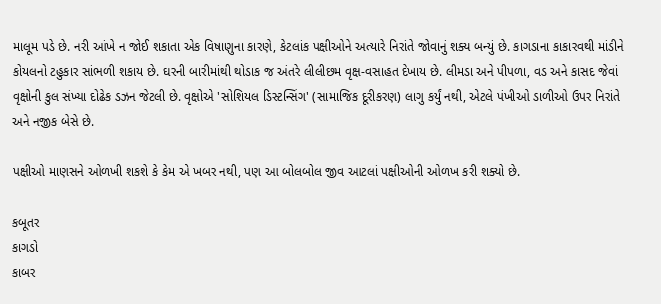માલૂમ પડે છે. નરી આંખે ન જોઈ શકાતા એક વિષાણુના કારણે, કેટલાંક પક્ષીઓને અત્યારે નિરાંતે જોવાનું શક્ય બન્યું છે. કાગડાના કાકારવથી માંડીને કોયલનો ટહુકાર સાંભળી શકાય છે. ઘરની બારીમાંથી થોડાક જ અંતરે લીલીછમ વૃક્ષ-વસાહત દેખાય છે. લીમડા અને પીપળા, વડ અને કાસદ જેવાં વૃક્ષોની કુલ સંખ્યા દોઢેક ડઝન જેટલી છે. વૃક્ષોએ 'સોશિયલ ડિસ્ટન્સિંગ' (સામાજિક દૂરીકરણ) લાગુ કર્યું નથી, એટલે પંખીઓ ડાળીઓ ઉપર નિરાંતે અને નજીક બેસે છે.

પક્ષીઓ માણસને ઓળખી શકશે કે કેમ એ ખબર નથી, પણ આ બોલબોલ જીવ આટલાં પક્ષીઓની ઓળખ કરી શક્યો છે.

કબૂતર
કાગડો
કાબર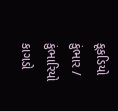કૂકડિયો કુંભાર / કુંભારિયો કાગડો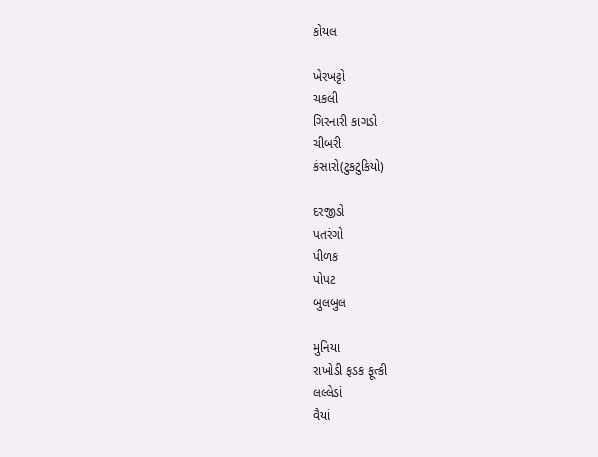કોયલ

ખેરખટ્ટો
ચકલી
ગિરનારી કાગડો
ચીબરી
કંસારો(ટુકટુકિયો)

દરજીડો
પતરંગો
પીળક
પોપટ
બુલબુલ

મુનિયા
રાખોડી ફડક ફૂત્કી
લલ્લેડાં
વૈયાં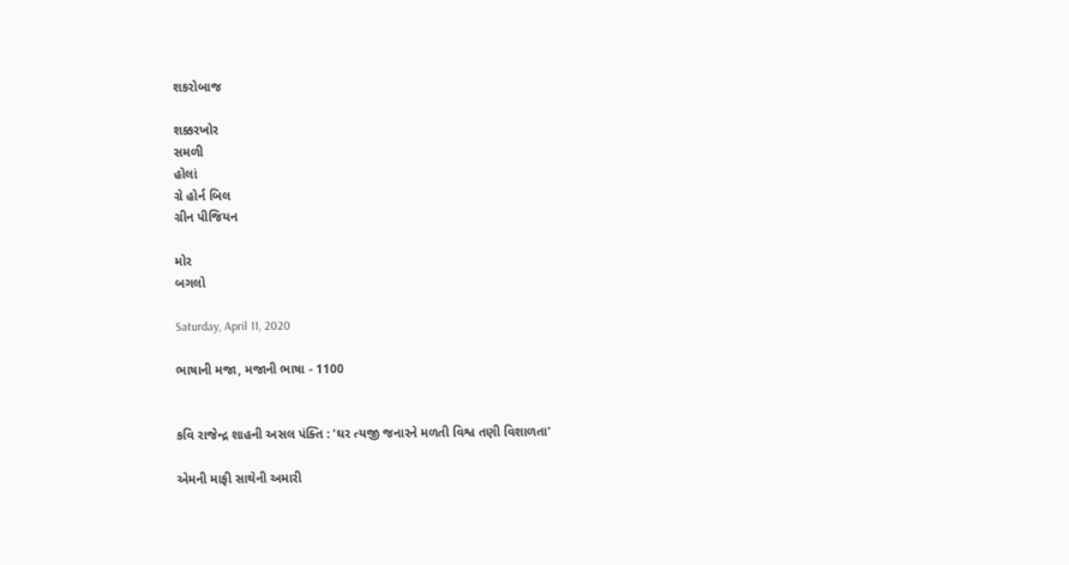શકરોબાજ

શક્કરખોર
સમળી
હોલાં
ગ્રે હોર્ન બિલ
ગ્રીન પીજિયન

મોર
બગલો

Saturday, April 11, 2020

ભાષાની મજા, મજાની ભાષા - 1100


કવિ રાજેન્દ્ર શાહની અસલ પંક્તિ : 'ઘર ત્યજી જનારને મળતી વિશ્વ તણી વિશાળતા'

એમની માફી સાથેની અમારી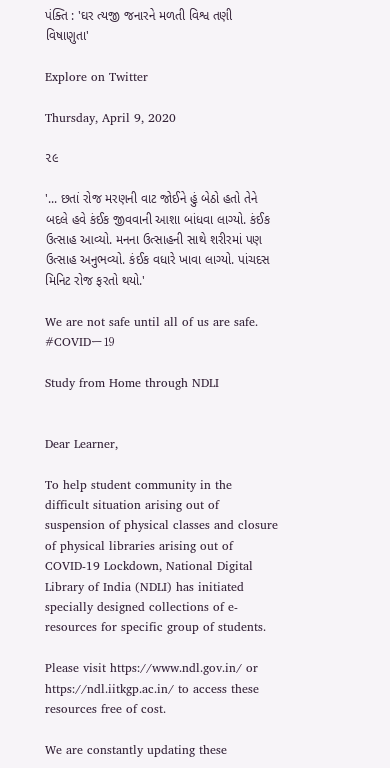પંક્તિ : 'ઘર ત્યજી જનારને મળતી વિશ્વ તણી વિષાણુતા'

Explore on Twitter

Thursday, April 9, 2020

૨૯

'... છતાં રોજ મરણની વાટ જોઈને હું બેઠો હતો તેને બદલે હવે કંઈક જીવવાની આશા બાંધવા લાગ્યો. કંઈક ઉત્સાહ આવ્યો. મનના ઉત્સાહની સાથે શરીરમાં પણ ઉત્સાહ અનુભવ્યો. કંઈક વધારે ખાવા લાગ્યો. પાંચદસ મિનિટ રોજ ફરતો થયો.'

We are not safe until all of us are safe. #COVIDー19

Study from Home through NDLI


Dear Learner,

To help student community in the difficult situation arising out of suspension of physical classes and closure of physical libraries arising out of COVID-19 Lockdown, National Digital Library of India (NDLI) has initiated specially designed collections of e-resources for specific group of students.

Please visit https://www.ndl.gov.in/ or https://ndl.iitkgp.ac.in/ to access these resources free of cost.

We are constantly updating these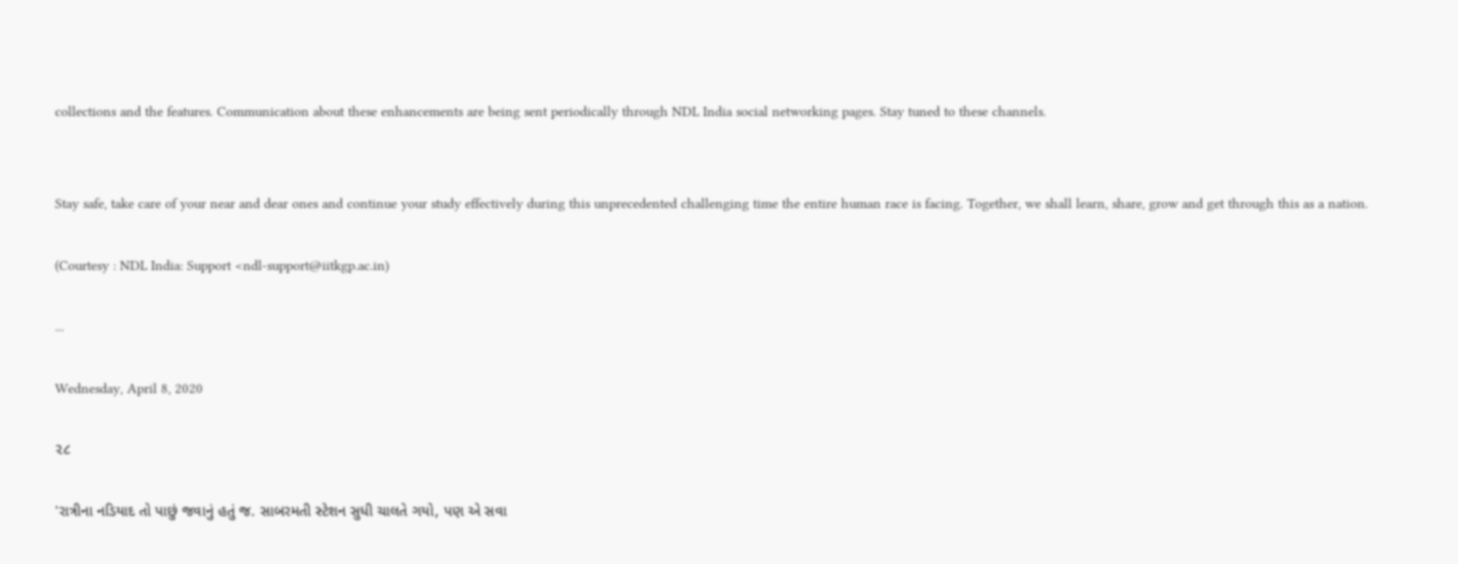collections and the features. Communication about these enhancements are being sent periodically through NDL India social networking pages. Stay tuned to these channels.


Stay safe, take care of your near and dear ones and continue your study effectively during this unprecedented challenging time the entire human race is facing. Together, we shall learn, share, grow and get through this as a nation.

(Courtesy : NDL India: Support <ndl-support@iitkgp.ac.in)

...

Wednesday, April 8, 2020

૨૮

'રાત્રીના નડિયાદ તો પાછું જવાનું હતું જ. સાબરમતી સ્ટેશન સુધી ચાલતે ગયો, પણ એ સવા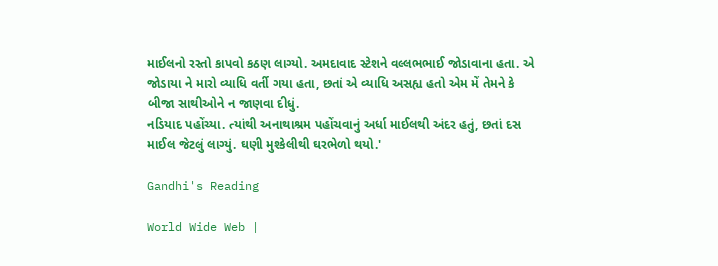માઈલનો રસ્તો કાપવો કઠણ લાગ્યો. અમદાવાદ સ્ટેશને વલ્લભભાઈ જોડાવાના હતા. એ જોડાયા ને મારો વ્યાધિ વર્તી ગયા હતા, છતાં એ વ્યાધિ અસહ્ય હતો એમ મેં તેમને કે બીજા સાથીઓને ન જાણવા દીધું.
નડિયાદ પહોંચ્યા. ત્યાંથી અનાથાશ્રમ પહોંચવાનું અર્ધા માઈલથી અંદર હતું, છતાં દસ માઈલ જેટલું લાગ્યું. ઘણી મુશ્કેલીથી ઘરભેળો થયો.'

Gandhi's Reading

World Wide Web |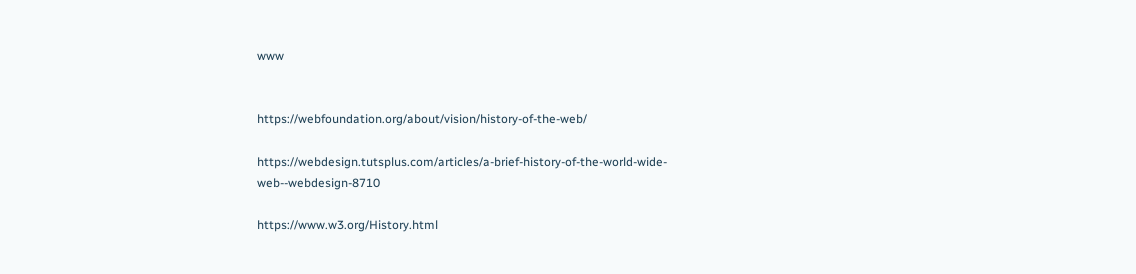www


https://webfoundation.org/about/vision/history-of-the-web/

https://webdesign.tutsplus.com/articles/a-brief-history-of-the-world-wide-web--webdesign-8710

https://www.w3.org/History.html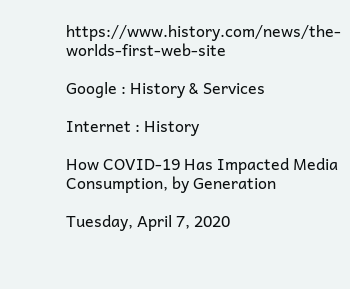https://www.history.com/news/the-worlds-first-web-site

Google : History & Services

Internet : History

How COVID-19 Has Impacted Media Consumption, by Generation

Tuesday, April 7, 2020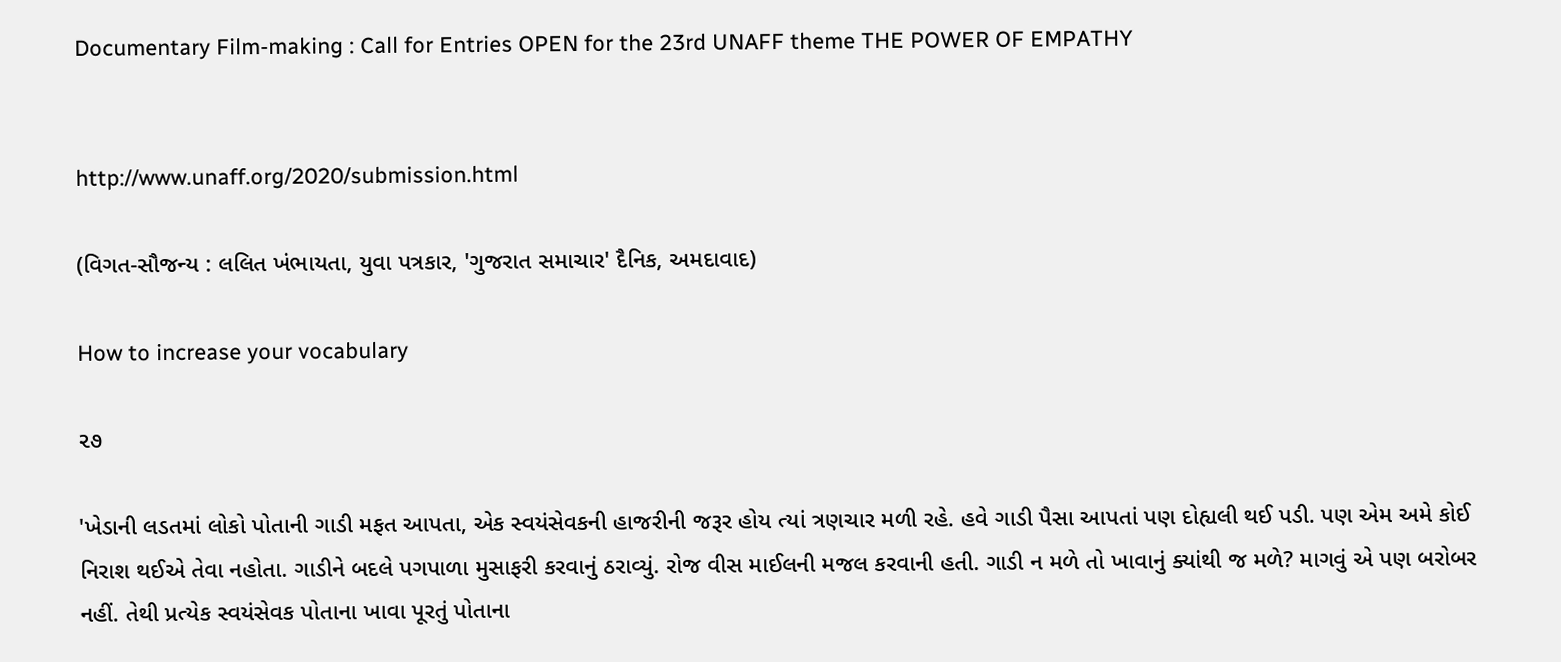Documentary Film-making : Call for Entries OPEN for the 23rd UNAFF theme THE POWER OF EMPATHY


http://www.unaff.org/2020/submission.html

(વિગત-સૌજન્ય : લલિત ખંભાયતા, યુવા પત્રકાર, 'ગુજરાત સમાચાર' દૈનિક, અમદાવાદ)

How to increase your vocabulary

૨૭

'ખેડાની લડતમાં લોકો પોતાની ગાડી મફત આપતા, એક સ્વયંસેવકની હાજરીની જરૂર હોય ત્યાં ત્રણચાર મળી રહે. હવે ગાડી પૈસા આપતાં પણ દોહ્યલી થઈ પડી. પણ એમ અમે કોઈ નિરાશ થઈએ તેવા નહોતા. ગાડીને બદલે પગપાળા મુસાફરી કરવાનું ઠરાવ્યું. રોજ વીસ માઈલની મજલ કરવાની હતી. ગાડી ન મળે તો ખાવાનું ક્યાંથી જ મળે? માગવું એ પણ બરોબર નહીં. તેથી પ્રત્યેક સ્વયંસેવક પોતાના ખાવા પૂરતું પોતાના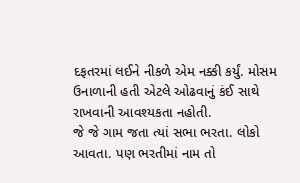દફતરમાં લઈને નીકળે એમ નક્કી કર્યું. મોસમ ઉનાળાની હતી એટલે ઓઢવાનું કંઈ સાથે રાખવાની આવશ્યકતા નહોતી.
જે જે ગામ જતા ત્યાં સભા ભરતા. લોકો આવતા. પણ ભરતીમાં નામ તો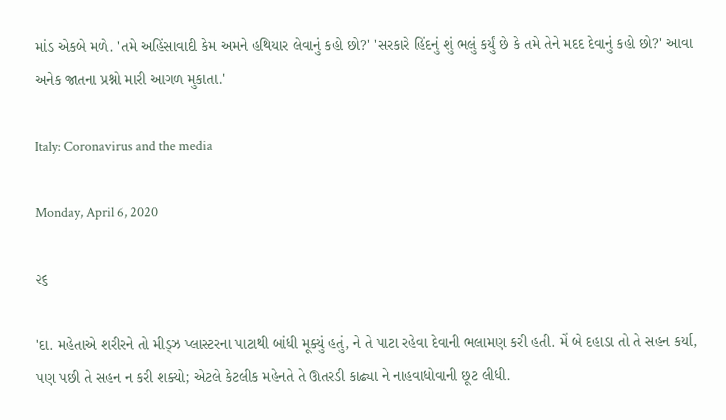માંડ એકબે મળે. 'તમે અહિંસાવાદી કેમ અમને હથિયાર લેવાનું કહો છો?' 'સરકારે હિંદનું શું ભલું કર્યું છે કે તમે તેને મદદ દેવાનું કહો છો?' આવા અનેક જાતના પ્રશ્નો મારી આગળ મુકાતા.'

Italy: Coronavirus and the media

Monday, April 6, 2020

૨૬

'દા. મહેતાએ શરીરને તો મીડ્ઝ પ્લાસ્ટરના પાટાથી બાંધી મૂક્યું હતું, ને તે પાટા રહેવા દેવાની ભલામણ કરી હતી. મેં બે દહાડા તો તે સહન કર્યા, પણ પછી તે સહન ન કરી શક્યો; એટલે કેટલીક મહેનતે તે ઊતરડી કાઢ્યા ને નાહવાધોવાની છૂટ લીધી.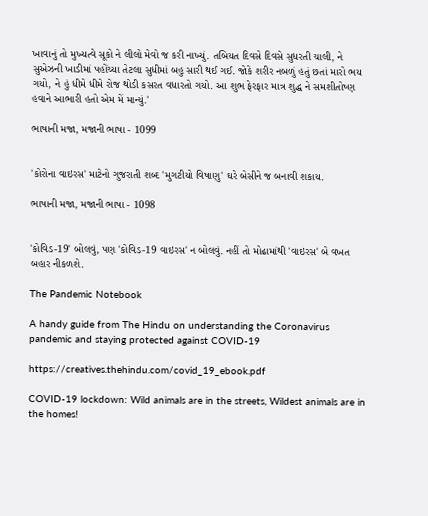ખાવાનું તો મુખ્યત્વે સૂકો ને લીલો મેવો જ કરી નાખ્યું. તબિયત દિવસે દિવસે સુધરતી ચાલી, ને સુએઝની ખાડીમાં પહોંચ્યા તેટલા સુધીમાં બહુ સારી થઈ ગઈ. જોકે શરીર નબળું હતું છતાં મારો ભય ગયો, ને હું ધીમે ધીમે રોજ થોડી કસરત વધારતો ગયો. આ શુભ ફેરફાર માત્ર શુદ્ધ ને સમશીતોષ્ણ હવાને આભારી હતો એમ મેં માન્યું.'

ભાષાની મજા, મજાની ભાષા - 1099


'કોરોના વાઇરસ' માટેનો ગુજરાતી શબ્દ 'મુગટીયો વિષાણુ' ઘરે બેસીને જ બનાવી શકાય.

ભાષાની મજા, મજાની ભાષા - 1098


'કોવિડ-19' બોલવું, પણ 'કોવિડ-19 વાઇરસ' ન બોલવું. નહીં તો મોઢામાંથી 'વાઇરસ' બે વખત બહાર નીકળશે.

The Pandemic Notebook

A handy guide from The Hindu on understanding the Coronavirus pandemic and staying protected against COVID-19

https://creatives.thehindu.com/covid_19_ebook.pdf

COVID-19 lockdown: Wild animals are in the streets, Wildest animals are in the homes!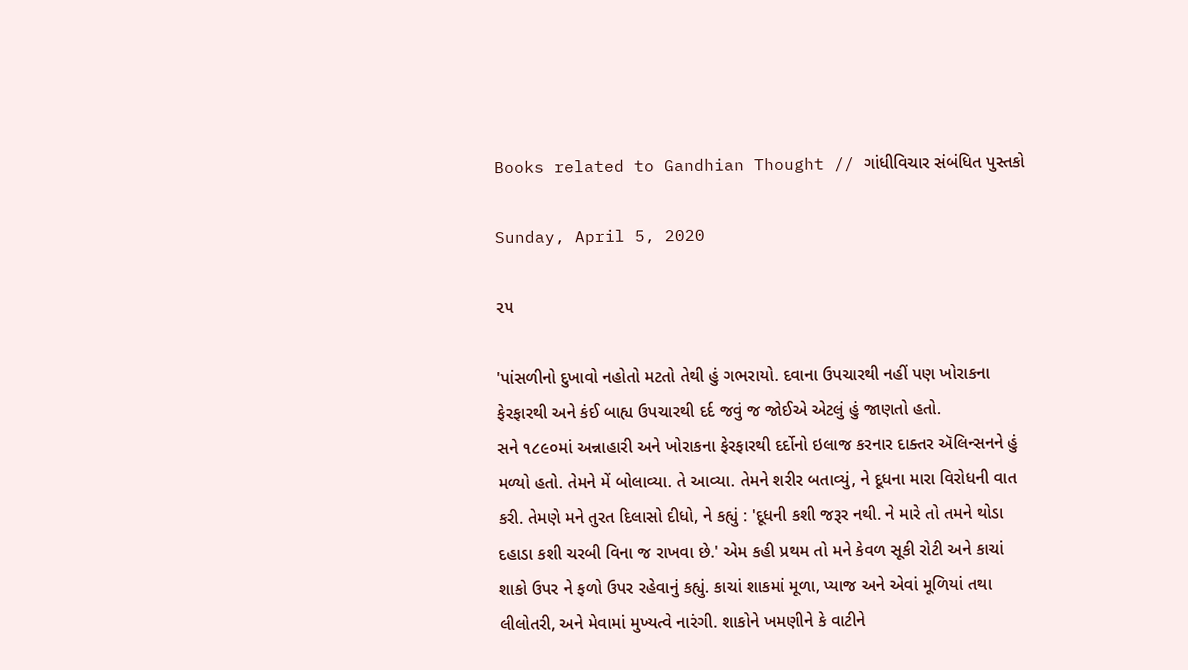Books related to Gandhian Thought // ગાંધીવિચાર સંબંધિત પુસ્તકો

Sunday, April 5, 2020

૨૫

'પાંસળીનો દુખાવો નહોતો મટતો તેથી હું ગભરાયો. દવાના ઉપચારથી નહીં પણ ખોરાકના ફેરફારથી અને કંઈ બાહ્ય ઉપચારથી દર્દ જવું જ જોઈએ એટલું હું જાણતો હતો.
સને ૧૮૯૦માં અન્નાહારી અને ખોરાકના ફેરફારથી દર્દોનો ઇલાજ કરનાર દાક્તર ઍલિન્સનને હું મળ્યો હતો. તેમને મેં બોલાવ્યા. તે આવ્યા. તેમને શરીર બતાવ્યું, ને દૂધના મારા વિરોધની વાત કરી. તેમણે મને તુરત દિલાસો દીધો, ને કહ્યું : 'દૂધની કશી જરૂર નથી. ને મારે તો તમને થોડા દહાડા કશી ચરબી વિના જ રાખવા છે.' એમ કહી પ્રથમ તો મને કેવળ સૂકી રોટી અને કાચાં શાકો ઉપર ને ફળો ઉપર રહેવાનું કહ્યું. કાચાં શાકમાં મૂળા, પ્યાજ અને એવાં મૂળિયાં તથા લીલોતરી, અને મેવામાં મુખ્યત્વે નારંગી. શાકોને ખમણીને કે વાટીને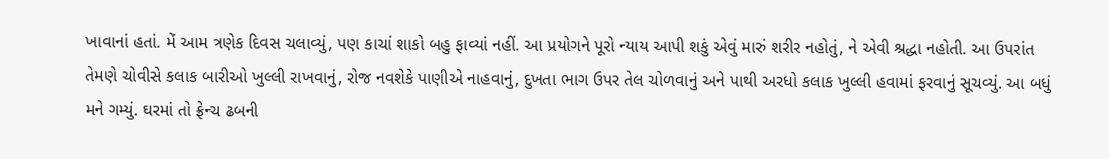ખાવાનાં હતાં. મેં આમ ત્રણેક દિવસ ચલાવ્યું, પણ કાચાં શાકો બહુ ફાવ્યાં નહીં. આ પ્રયોગને પૂરો ન્યાય આપી શકું એવું મારું શરીર નહોતું, ને એવી શ્રદ્ધા નહોતી. આ ઉપરાંત તેમણે ચોવીસે કલાક બારીઓ ખુલ્લી રાખવાનું, રોજ નવશેકે પાણીએ નાહવાનું, દુખતા ભાગ ઉપર તેલ ચોળવાનું અને પાથી અરધો કલાક ખુલ્લી હવામાં ફરવાનું સૂચવ્યું. આ બધું મને ગમ્યું. ઘરમાં તો ફ્રેન્ચ ઢબની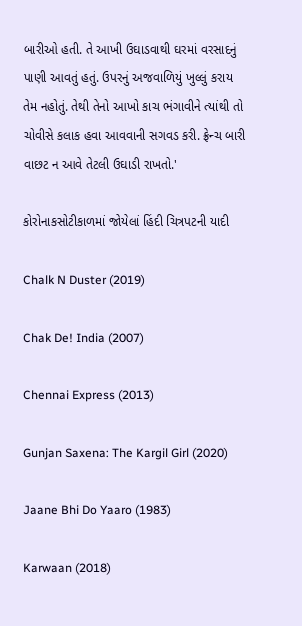બારીઓ હતી. તે આખી ઉઘાડવાથી ઘરમાં વરસાદનું પાણી આવતું હતું. ઉપરનું અજવાળિયું ખુલ્લું કરાય તેમ નહોતું. તેથી તેનો આખો કાચ ભંગાવીને ત્યાંથી તો ચોવીસે કલાક હવા આવવાની સગવડ કરી. ફ્રેન્ચ બારી વાછટ ન આવે તેટલી ઉઘાડી રાખતો.'

કોરોનાકસોટીકાળમાં જોયેલાં હિંદી ચિત્રપટની યાદી

Chalk N Duster (2019)

Chak De! India (2007)

Chennai Express (2013)

Gunjan Saxena: The Kargil Girl (2020)

Jaane Bhi Do Yaaro (1983)

Karwaan (2018)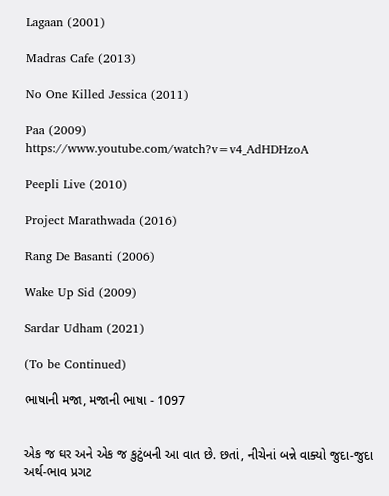Lagaan (2001)

Madras Cafe (2013)

No One Killed Jessica (2011)

Paa (2009)
https://www.youtube.com/watch?v=v4_AdHDHzoA

Peepli Live (2010)

Project Marathwada (2016)

Rang De Basanti (2006)

Wake Up Sid (2009)

Sardar Udham (2021)

(To be Continued)

ભાષાની મજા, મજાની ભાષા - 1097


એક જ ઘર અને એક જ કુટુંબની આ વાત છે. છતાં, નીચેનાં બન્ને વાક્યો જુદા-જુદા અર્થ-ભાવ પ્રગટ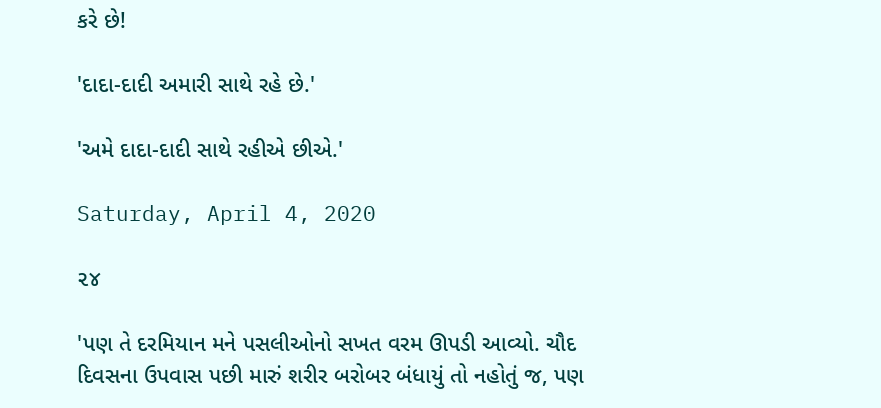કરે છે!

'દાદા-દાદી અમારી સાથે રહે છે.'

'અમે દાદા-દાદી સાથે રહીએ છીએ.'

Saturday, April 4, 2020

૨૪

'પણ તે દરમિયાન મને પસલીઓનો સખત વરમ ઊપડી આવ્યો. ચૌદ દિવસના ઉપવાસ પછી મારું શરીર બરોબર બંધાયું તો નહોતું જ, પણ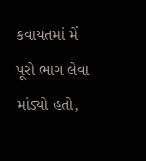કવાયતમાં મેં પૂરો ભાગ લેવા માંડ્યો હતો,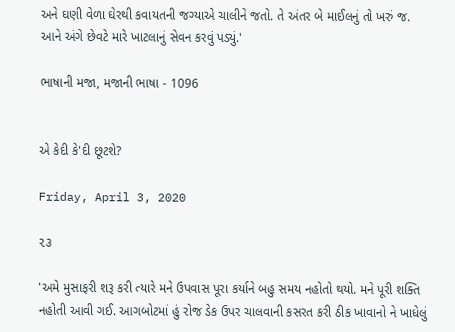અને ઘણી વેળા ઘેરથી કવાયતની જગ્યાએ ચાલીને જતો. તે અંતર બે માઈલનું તો ખરું જ. આને અંગે છેવટે મારે ખાટલાનું સેવન કરવું પડ્યું.'

ભાષાની મજા, મજાની ભાષા - 1096


એ કેદી કે'દી છૂટશે?

Friday, April 3, 2020

૨૩

'અમે મુસાફરી શરૂ કરી ત્યારે મને ઉપવાસ પૂરા કર્યાને બહુ સમય નહોતો થયો. મને પૂરી શક્તિ નહોતી આવી ગઈ. આગબોટમાં હું રોજ ડેક ઉપર ચાલવાની કસરત કરી ઠીક ખાવાનો ને ખાધેલું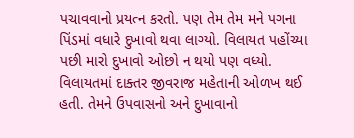પચાવવાનો પ્રયત્ન કરતો. પણ તેમ તેમ મને પગના પિંડમાં વધારે દુખાવો થવા લાગ્યો. વિલાયત પહોંચ્યા પછી મારો દુખાવો ઓછો ન થયો પણ વધ્યો. વિલાયતમાં દાક્તર જીવરાજ મહેતાની ઓળખ થઈ હતી. તેમને ઉપવાસનો અને દુખાવાનો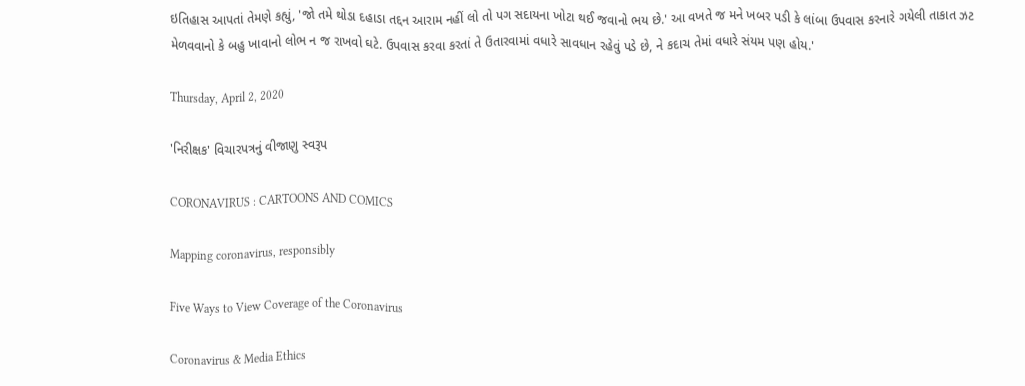ઇતિહાસ આપતાં તેમણે કહ્યું, 'જો તમે થોડા દહાડા તદ્દન આરામ નહીં લો તો પગ સદાયના ખોટા થઈ જવાનો ભય છે.' આ વખતે જ મને ખબર પડી કે લાંબા ઉપવાસ કરનારે ગયેલી તાકાત ઝટ મેળવવાનો કે બહુ ખાવાનો લોભ ન જ રાખવો ઘટે. ઉપવાસ કરવા કરતાં તે ઉતારવામાં વધારે સાવધાન રહેવું પડે છે, ને કદાચ તેમાં વધારે સંયમ પણ હોય.'

Thursday, April 2, 2020

'નિરીક્ષક' વિચારપત્રનું વીજાણુ સ્વરૂપ

CORONAVIRUS : CARTOONS AND COMICS

Mapping coronavirus, responsibly

Five Ways to View Coverage of the Coronavirus

Coronavirus & Media Ethics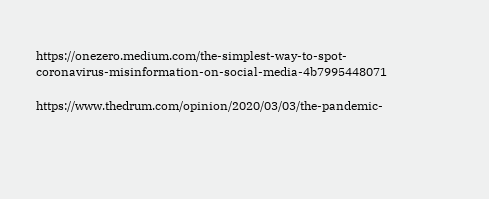https://onezero.medium.com/the-simplest-way-to-spot-coronavirus-misinformation-on-social-media-4b7995448071

https://www.thedrum.com/opinion/2020/03/03/the-pandemic-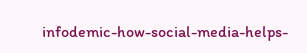infodemic-how-social-media-helps-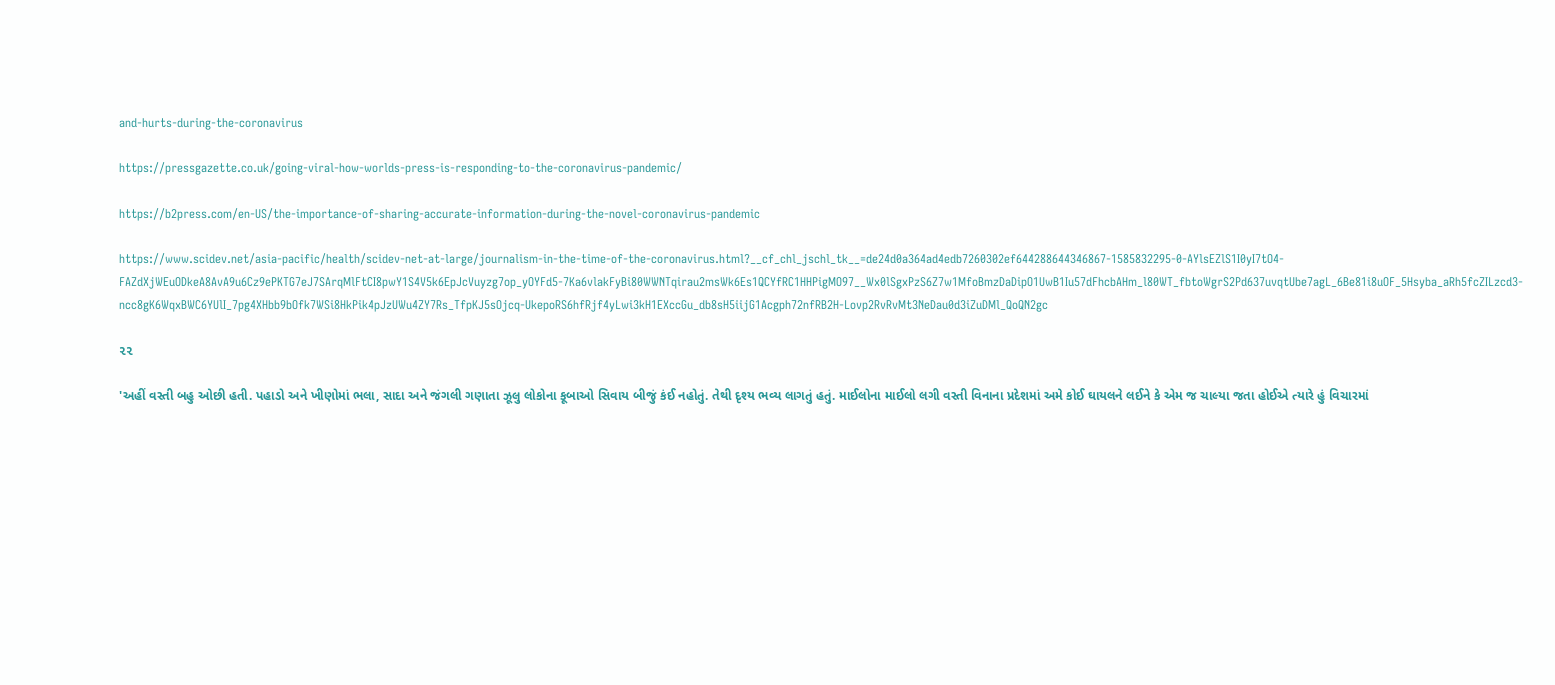and-hurts-during-the-coronavirus

https://pressgazette.co.uk/going-viral-how-worlds-press-is-responding-to-the-coronavirus-pandemic/

https://b2press.com/en-US/the-importance-of-sharing-accurate-information-during-the-novel-coronavirus-pandemic

https://www.scidev.net/asia-pacific/health/scidev-net-at-large/journalism-in-the-time-of-the-coronavirus.html?__cf_chl_jschl_tk__=de24d0a364ad4edb7260302ef644288644346867-1585832295-0-AYlsEZlS1I0yI7tO4-FAZdXjWEuODkeA8AvA9u6Cz9ePKTG7eJ7SArqMlFtCI8pwY1S4V5k6EpJcVuyzg7op_yOYFd5-7Ka6vlakFyBi80WWNTqirau2msWk6Es1QCYfRC1HHPigMO97__Wx0lSgxPzS6Z7w1MfoBmzDaDipO1UwB1Iu57dFhcbAHm_l80WT_fbtoWgrS2Pd637uvqtUbe7agL_6Be81i8uOF_5Hsyba_aRh5fcZILzcd3-ncc8gK6WqxBWC6YUlI_7pg4XHbb9bOfk7WSi8HkPik4pJzUWu4ZY7Rs_TfpKJ5sOjcq-UkepoRS6hfRjf4yLwi3kH1EXccGu_db8sH5iijG1Acgph72nfRB2H-Lovp2RvRvMt3NeDau0d3iZuDMl_QoQN2gc

૨૨

'અહીં વસ્તી બહુ ઓછી હતી. પહાડો અને ખીણોમાં ભલા, સાદા અને જંગલી ગણાતા ઝૂલુ લોકોના કૂબાઓ સિવાય બીજું કંઈ નહોતું. તેથી દૃશ્ય ભવ્ય લાગતું હતું. માઈલોના માઈલો લગી વસ્તી વિનાના પ્રદેશમાં અમે કોઈ ઘાયલને લઈને કે એમ જ ચાલ્યા જતા હોઈએ ત્યારે હું વિચારમાં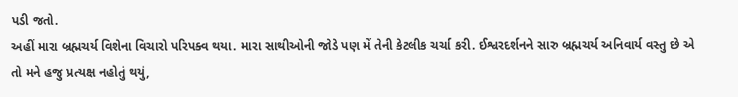પડી જતો.
અહીં મારા બ્રહ્મચર્ય વિશેના વિચારો પરિપક્વ થયા. મારા સાથીઓની જોડે પણ મેં તેની કેટલીક ચર્ચા કરી. ઈશ્વરદર્શનને સારુ બ્રહ્મચર્ય અનિવાર્ય વસ્તુ છે એ તો મને હજુ પ્રત્યક્ષ નહોતું થયું,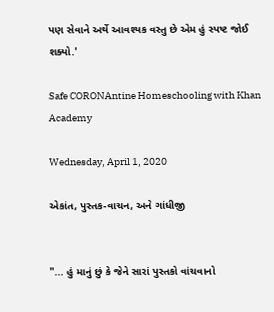પણ સેવાને અર્થે આવશ્યક વસ્તુ છે એમ હું સ્પષ્ટ જોઈ શક્યો.'

Safe CORONAntine Homeschooling with Khan Academy

Wednesday, April 1, 2020

એકાંત, પુસ્તક-વાચન, અને ગાંધીજી


"... હું માનું છું કે જેને સારાં પુસ્તકો વાંચવાનો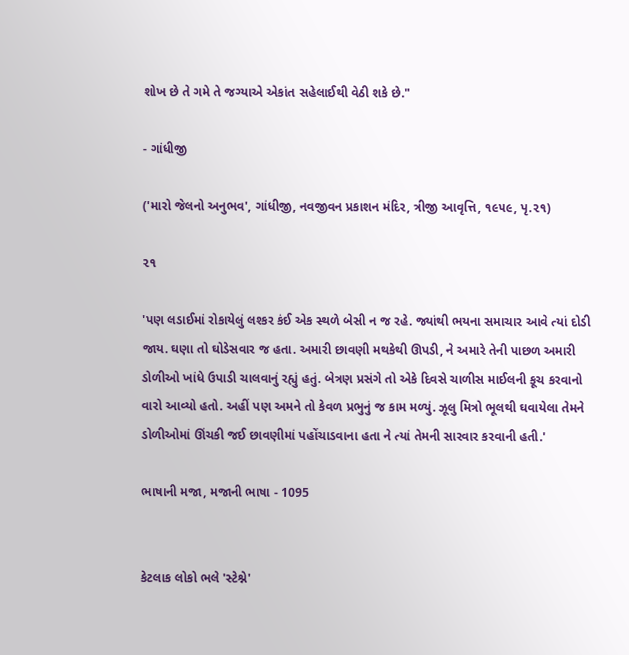શોખ છે તે ગમે તે જગ્યાએ એકાંત સહેલાઈથી વેઠી શકે છે."

- ગાંધીજી

('મારો જેલનો અનુભવ', ગાંધીજી, નવજીવન પ્રકાશન મંદિર, ત્રીજી આવૃત્તિ, ૧૯૫૯, પૃ.૨૧)

૨૧

'પણ લડાઈમાં રોકાયેલું લશ્કર કંઈ એક સ્થળે બેસી ન જ રહે. જ્યાંથી ભયના સમાચાર આવે ત્યાં દોડી જાય. ઘણા તો ઘોડેસવાર જ હતા. અમારી છાવણી મથકેથી ઊપડી, ને અમારે તેની પાછળ અમારી ડોળીઓ ખાંધે ઉપાડી ચાલવાનું રહ્યું હતું. બેત્રણ પ્રસંગે તો એકે દિવસે ચાળીસ માઈલની કૂચ કરવાનો વારો આવ્યો હતો. અહીં પણ અમને તો કેવળ પ્રભુનું જ કામ મળ્યું. ઝૂલુ મિત્રો ભૂલથી ઘવાયેલા તેમને ડોળીઓમાં ઊંચકી જઈ છાવણીમાં પહોંચાડવાના હતા ને ત્યાં તેમની સારવાર કરવાની હતી.'

ભાષાની મજા, મજાની ભાષા - 1095


કેટલાક લોકો ભલે 'સ્ટેશ્ને'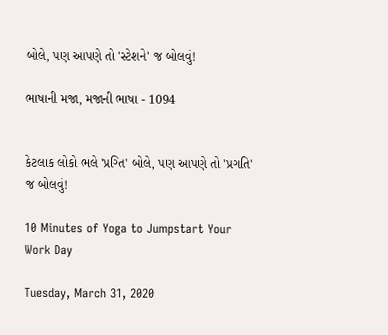બોલે, પણ આપણે તો 'સ્ટેશને' જ બોલવું!

ભાષાની મજા, મજાની ભાષા - 1094


કેટલાક લોકો ભલે 'પ્રગ્તિ' બોલે, પણ આપણે તો 'પ્રગતિ' જ બોલવું!

10 Minutes of Yoga to Jumpstart Your Work Day

Tuesday, March 31, 2020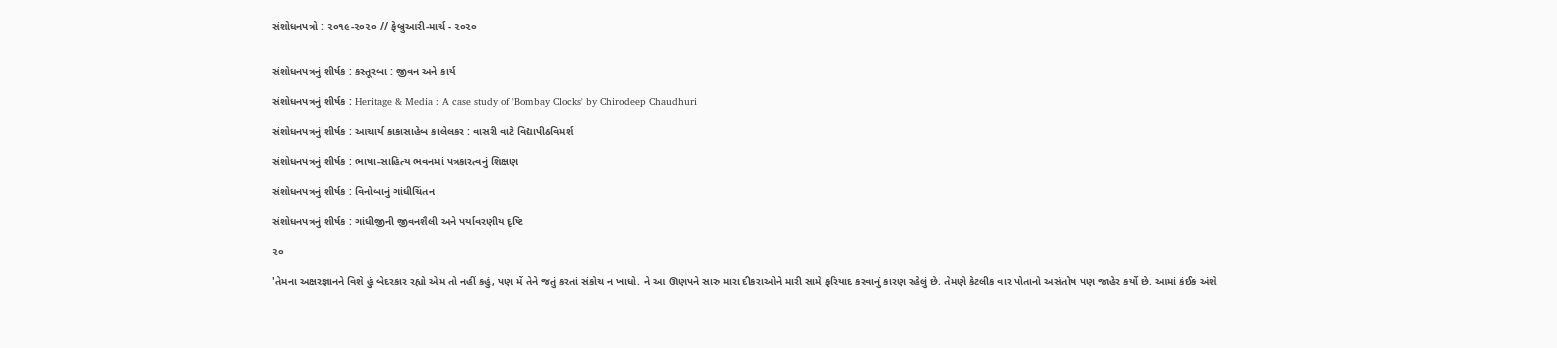સંશોધનપત્રો : ૨૦૧૯-૨૦૨૦ // ફેબ્રુઆરી-માર્ચ - ૨૦૨૦


સંશોધનપત્રનું શીર્ષક : કસ્તૂરબા : જીવન અને કાર્ય

સંશોધનપત્રનું શીર્ષક : Heritage & Media : A case study of 'Bombay Clocks' by Chirodeep Chaudhuri

સંશોધનપત્રનું શીર્ષક : આચાર્ય કાકાસાહેબ કાલેલકર : વાસરી વાટે વિદ્યાપીઠવિમર્શ

સંશોધનપત્રનું શીર્ષક : ભાષા-સાહિત્ય ભવનમાં પત્રકારત્વનું શિક્ષણ

સંશોધનપત્રનું શીર્ષક : વિનોબાનું ગાંધીચિંતન

સંશોધનપત્રનું શીર્ષક : ગાંધીજીની જીવનશૈલી અને પર્યાવરણીય દૃષ્ટિ

૨૦

'તેમના અક્ષરજ્ઞાનને વિશે હું બેદરકાર રહ્યો એમ તો નહીં કહું, પણ મેં તેને જતું કરતાં સંકોચ ન ખાધો. ને આ ઊણપને સારુ મારા દીકરાઓને મારી સામે ફરિયાદ કરવાનું કારણ રહેલું છે. તેમણે કેટલીક વાર પોતાનો અસંતોષ પણ જાહેર કર્યો છે. આમાં કંઈક અંશે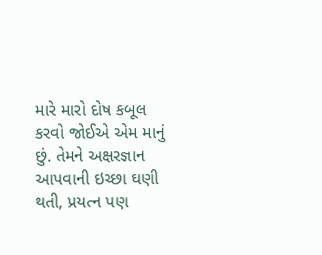મારે મારો દોષ કબૂલ કરવો જોઈએ એમ માનું છું. તેમને અક્ષરજ્ઞાન આપવાની ઇચ્છા ઘણી થતી, પ્રયત્ન પણ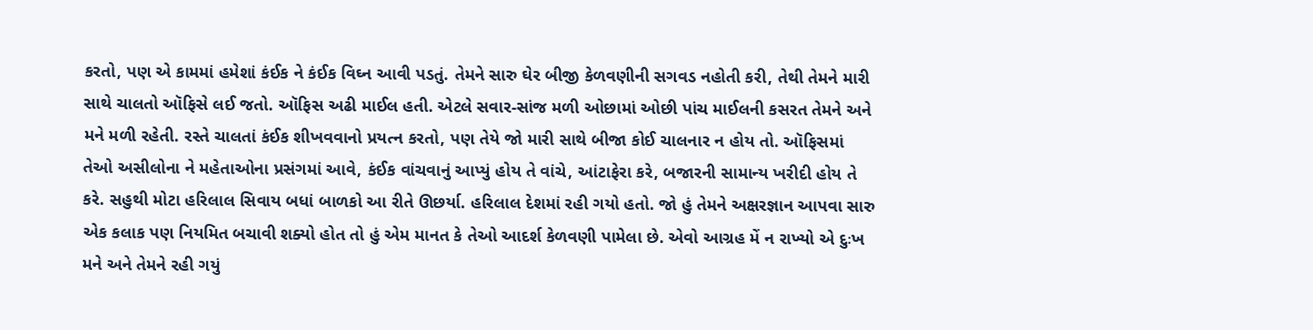કરતો, પણ એ કામમાં હમેશાં કંઈક ને કંઈક વિઘ્ન આવી પડતું. તેમને સારુ ઘેર બીજી કેળવણીની સગવડ નહોતી કરી, તેથી તેમને મારી સાથે ચાલતો ઑફિસે લઈ જતો. ઑફિસ અઢી માઈલ હતી. એટલે સવાર-સાંજ મળી ઓછામાં ઓછી પાંચ માઈલની કસરત તેમને અને મને મળી રહેતી. રસ્તે ચાલતાં કંઈક શીખવવાનો પ્રયત્ન કરતો, પણ તેયે જો મારી સાથે બીજા કોઈ ચાલનાર ન હોય તો. ઑફિસમાં તેઓ અસીલોના ને મહેતાઓના પ્રસંગમાં આવે, કંઈક વાંચવાનું આપ્યું હોય તે વાંચે, આંટાફેરા કરે, બજારની સામાન્ય ખરીદી હોય તે કરે. સહુથી મોટા હરિલાલ સિવાય બધાં બાળકો આ રીતે ઊછર્યા. હરિલાલ દેશમાં રહી ગયો હતો. જો હું તેમને અક્ષરજ્ઞાન આપવા સારુ એક કલાક પણ નિયમિત બચાવી શક્યો હોત તો હું એમ માનત કે તેઓ આદર્શ કેળવણી પામેલા છે. એવો આગ્રહ મેં ન રાખ્યો એ દુઃખ મને અને તેમને રહી ગયું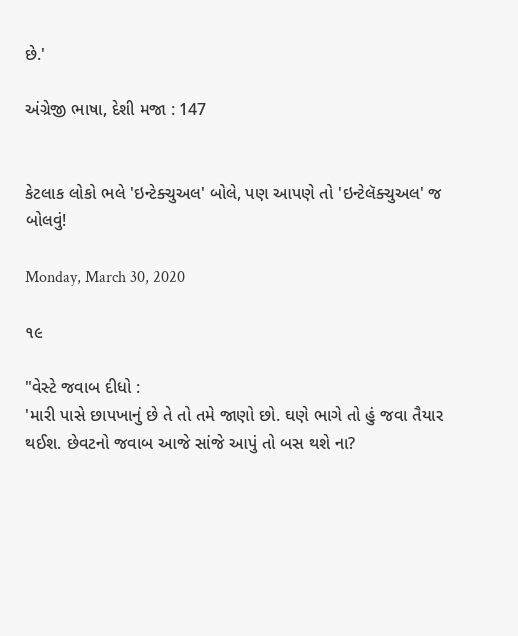છે.'

અંગ્રેજી ભાષા, દેશી મજા : 147


કેટલાક લોકો ભલે 'ઇન્ટેક્ચુઅલ' બોલે, પણ આપણે તો 'ઇન્ટેલૅક્ચુઅલ' જ બોલવું!

Monday, March 30, 2020

૧૯

"વેસ્ટે જવાબ દીધો :
'મારી પાસે છાપખાનું છે તે તો તમે જાણો છો. ઘણે ભાગે તો હું જવા તૈયાર થઈશ. છેવટનો જવાબ આજે સાંજે આપું તો બસ થશે ના?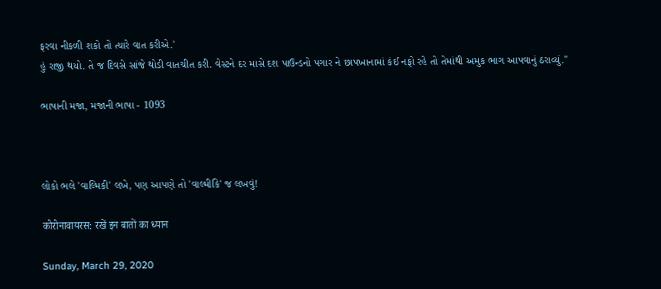ફરવા નીકળી શકો તો ત્યારે વાત કરીએ.'
હું રાજી થયો. તે જ દિવસે સાંજે થોડી વાતચીત કરી. વેસ્ટને દર માસે દશ પાઉન્ડનો પગાર ને છાપખાનામાં કંઈ નફો રહે તો તેમાંથી અમુક ભાગ આપવાનું ઠરાવ્યું."

ભાષાની મજા, મજાની ભાષા - 1093



લોકો ભલે 'વાલ્મિકી' લખે, પણ આપણે તો 'વાલ્મીકિ' જ લખવું!

कोरोनावायरस: रखें इन बातों का ध्यान

Sunday, March 29, 2020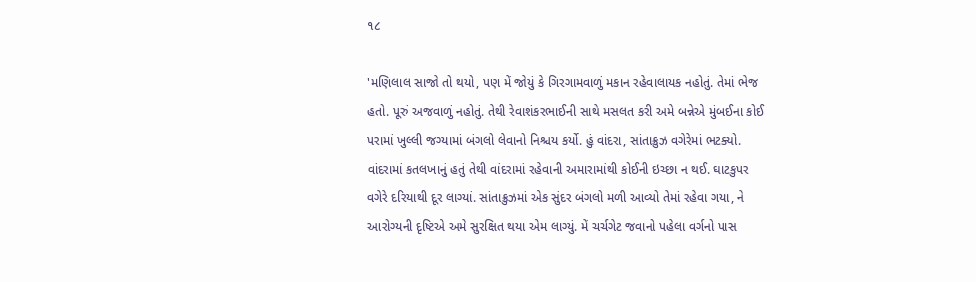૧૮

'મણિલાલ સાજો તો થયો, પણ મેં જોયું કે ગિરગામવાળું મકાન રહેવાલાયક નહોતું. તેમાં ભેજ હતો. પૂરું અજવાળું નહોતું. તેથી રેવાશંકરભાઈની સાથે મસલત કરી અમે બન્નેએ મુંબઈના કોઈ પરામાં ખુલ્લી જગ્યામાં બંગલો લેવાનો નિશ્ચય કર્યો. હું વાંદરા, સાંતાક્રુઝ વગેરેમાં ભટક્યો. વાંદરામાં કતલખાનું હતું તેથી વાંદરામાં રહેવાની અમારામાંથી કોઈની ઇચ્છા ન થઈ. ઘાટકુપર વગેરે દરિયાથી દૂર લાગ્યાં. સાંતાક્રુઝમાં એક સુંદર બંગલો મળી આવ્યો તેમાં રહેવા ગયા, ને આરોગ્યની દૃષ્ટિએ અમે સુરક્ષિત થયા એમ લાગ્યું. મેં ચર્ચગેટ જવાનો પહેલા વર્ગનો પાસ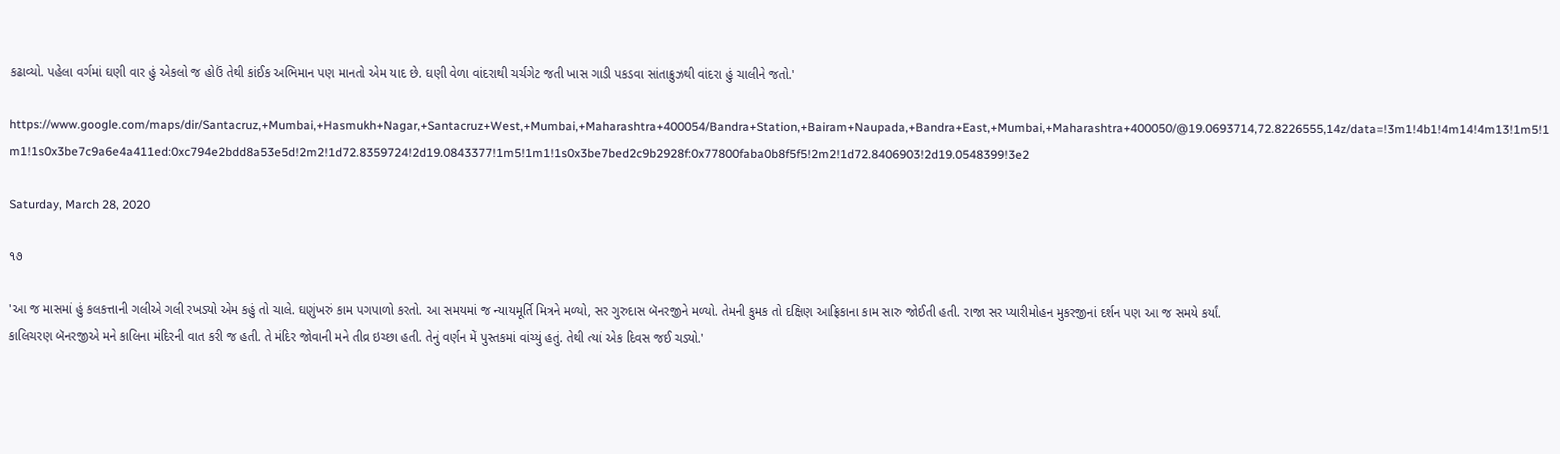કઢાવ્યો. પહેલા વર્ગમાં ઘણી વાર હું એકલો જ હોઉં તેથી કાંઈક અભિમાન પણ માનતો એમ યાદ છે. ઘણી વેળા વાંદરાથી ચર્ચગેટ જતી ખાસ ગાડી પકડવા સાંતાક્રુઝથી વાંદરા હું ચાલીને જતો.'

https://www.google.com/maps/dir/Santacruz,+Mumbai,+Hasmukh+Nagar,+Santacruz+West,+Mumbai,+Maharashtra+400054/Bandra+Station,+Bairam+Naupada,+Bandra+East,+Mumbai,+Maharashtra+400050/@19.0693714,72.8226555,14z/data=!3m1!4b1!4m14!4m13!1m5!1m1!1s0x3be7c9a6e4a411ed:0xc794e2bdd8a53e5d!2m2!1d72.8359724!2d19.0843377!1m5!1m1!1s0x3be7bed2c9b2928f:0x77800faba0b8f5f5!2m2!1d72.8406903!2d19.0548399!3e2

Saturday, March 28, 2020

૧૭

'આ જ માસમાં હું કલકત્તાની ગલીએ ગલી રખડ્યો એમ કહું તો ચાલે. ઘણુંખરું કામ પગપાળો કરતો. આ સમયમાં જ ન્યાયમૂર્તિ મિત્રને મળ્યો, સર ગુરુદાસ બૅનરજીને મળ્યો. તેમની કુમક તો દક્ષિણ આફ્રિકાના કામ સારુ જોઈતી હતી. રાજા સર પ્યારીમોહન મુકરજીનાં દર્શન પણ આ જ સમયે કર્યાં.
કાલિચરણ બૅનરજીએ મને કાલિના મંદિરની વાત કરી જ હતી. તે મંદિર જોવાની મને તીવ્ર ઇચ્છા હતી. તેનું વર્ણન મેં પુસ્તકમાં વાંચ્યું હતું. તેથી ત્યાં એક દિવસ જઈ ચડ્યો.'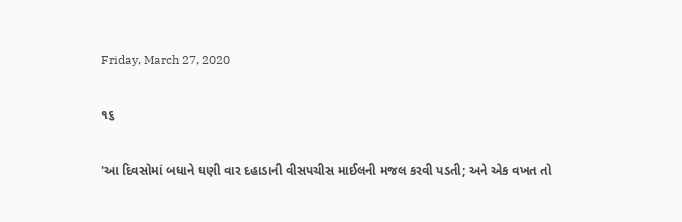Friday, March 27, 2020

૧૬

'આ દિવસોમાં બધાને ઘણી વાર દહાડાની વીસપચીસ માઈલની મજલ કરવી પડતી; અને એક વખત તો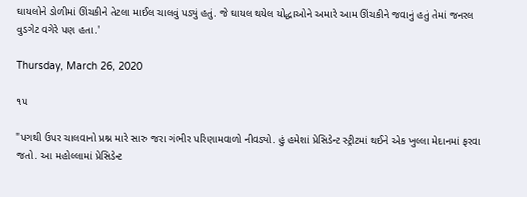ઘાયલોને ડોળીમાં ઊંચકીને તેટલા માઈલ ચાલવું પડ્યું હતું. જે ઘાયલ થયેલ યોદ્ધાઓને અમારે આમ ઊંચકીને જવાનું હતું તેમાં જનરલ વુડગેટ વગેરે પણ હતા.'

Thursday, March 26, 2020

૧૫

"પગથી ઉપર ચાલવાનો પ્રશ્ન મારે સારુ જરા ગંભીર પરિણામવાળો નીવડ્યો. હું હમેશાં પ્રેસિડેન્ટ સ્ટ્રીટમાં થઈને એક ખુલ્લા મેદાનમાં ફરવા જતો. આ મહોલ્લામાં પ્રેસિડેન્ટ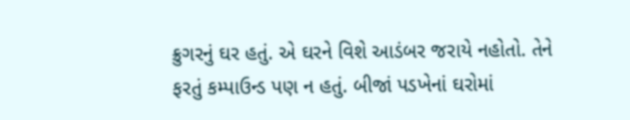ક્રુગરનું ઘર હતું. એ ઘરને વિશે આડંબર જરાયે નહોતો. તેને ફરતું કમ્પાઉન્ડ પણ ન હતું. બીજાં પડખેનાં ઘરોમાં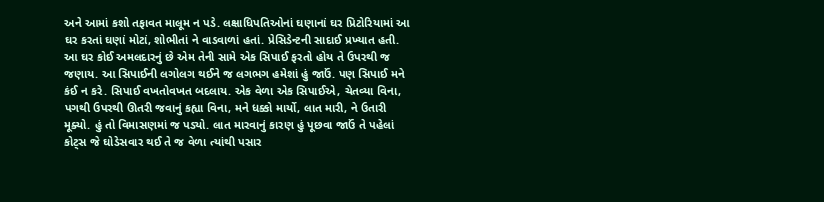અને આમાં કશો તફાવત માલૂમ ન પડે. લક્ષાધિપતિઓનાં ઘણાનાં ઘર પ્રિટોરિયામાં આ ઘર કરતાં ઘણાં મોટાં, શોભીતાં ને વાડવાળાં હતાં. પ્રેસિડેન્ટની સાદાઈ પ્રખ્યાત હતી. આ ઘર કોઈ અમલદારનું છે એમ તેની સામે એક સિપાઈ ફરતો હોય તે ઉપરથી જ જણાય. આ સિપાઈની લગોલગ થઈને જ લગભગ હમેશાં હું જાઉં. પણ સિપાઈ મને કંઈ ન કરે. સિપાઈ વખતોવખત બદલાય. એક વેળા એક સિપાઈએ, ચેતવ્યા વિના, પગથી ઉપરથી ઊતરી જવાનું કહ્યા વિના, મને ધક્કો માર્યો, લાત મારી, ને ઉતારી મૂક્યો. હું તો વિમાસણમાં જ પડ્યો. લાત મારવાનું કારણ હું પૂછવા જાઉં તે પહેલાં કોટ્સ જે ઘોડેસવાર થઈ તે જ વેળા ત્યાંથી પસાર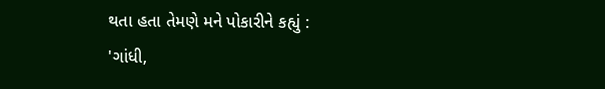થતા હતા તેમણે મને પોકારીને કહ્યું :
'ગાંધી,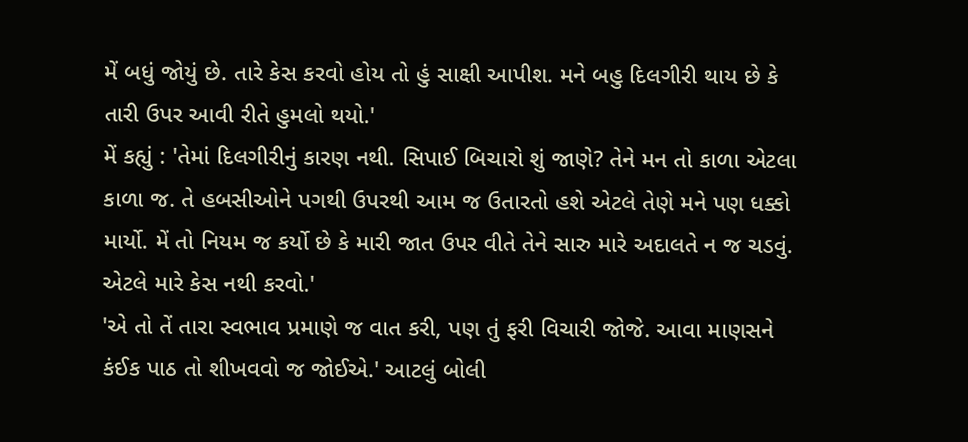મેં બધું જોયું છે. તારે કેસ કરવો હોય તો હું સાક્ષી આપીશ. મને બહુ દિલગીરી થાય છે કે તારી ઉપર આવી રીતે હુમલો થયો.'
મેં કહ્યું : 'તેમાં દિલગીરીનું કારણ નથી. સિપાઈ બિચારો શું જાણે? તેને મન તો કાળા એટલા કાળા જ. તે હબસીઓને પગથી ઉપરથી આમ જ ઉતારતો હશે એટલે તેણે મને પણ ધક્કો માર્યો. મેં તો નિયમ જ કર્યો છે કે મારી જાત ઉપર વીતે તેને સારુ મારે અદાલતે ન જ ચડવું. એટલે મારે કેસ નથી કરવો.'
'એ તો તેં તારા સ્વભાવ પ્રમાણે જ વાત કરી, પણ તું ફરી વિચારી જોજે. આવા માણસને કંઈક પાઠ તો શીખવવો જ જોઈએ.' આટલું બોલી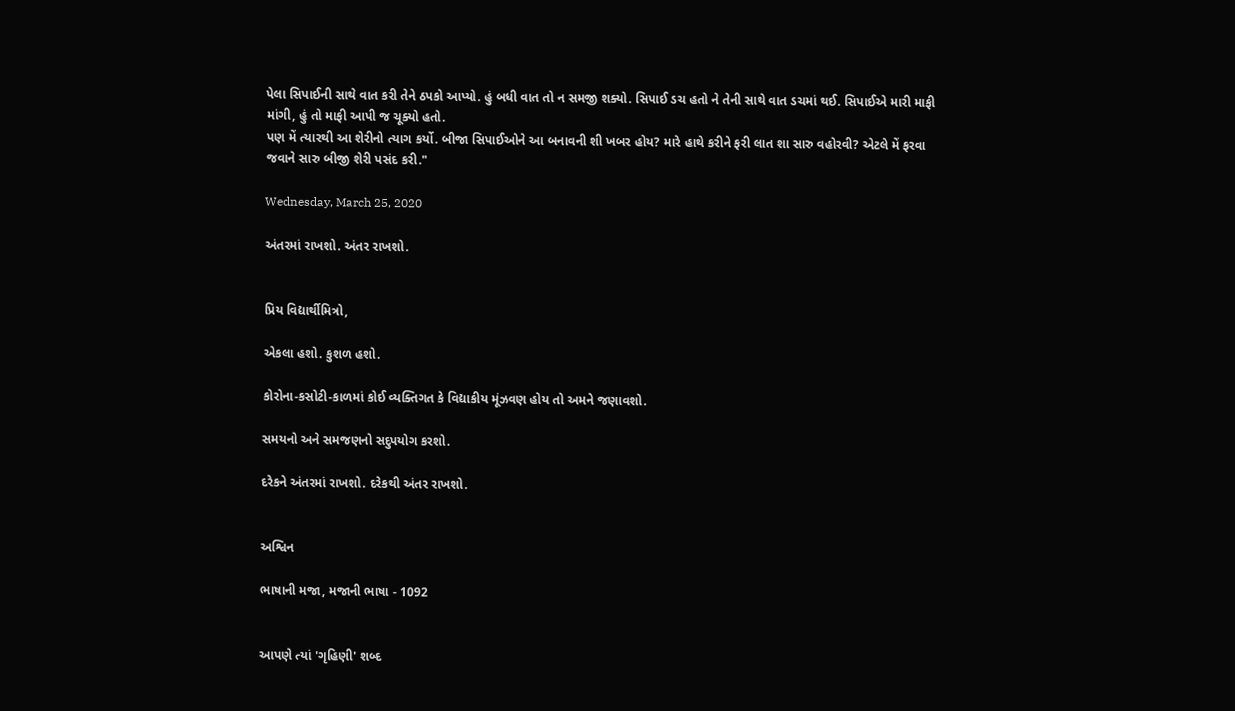પેલા સિપાઈની સાથે વાત કરી તેને ઠપકો આપ્યો. હું બધી વાત તો ન સમજી શક્યો. સિપાઈ ડચ હતો ને તેની સાથે વાત ડચમાં થઈ. સિપાઈએ મારી માફી માંગી, હું તો માફી આપી જ ચૂક્યો હતો.
પણ મેં ત્યારથી આ શેરીનો ત્યાગ કર્યો. બીજા સિપાઈઓને આ બનાવની શી ખબર હોય? મારે હાથે કરીને ફરી લાત શા સારુ વહોરવી? એટલે મેં ફરવા જવાને સારુ બીજી શેરી પસંદ કરી."

Wednesday, March 25, 2020

અંતરમાં રાખશો. અંતર રાખશો.


પ્રિય વિદ્યાર્થીમિત્રો,

એકલા હશો. કુશળ હશો.

કોરોના-કસોટી-કાળમાં કોઈ વ્યક્તિગત કે વિદ્યાકીય મૂંઝવણ હોય તો અમને જણાવશો.

સમયનો અને સમજણનો સદુપયોગ કરશો.

દરેકને અંતરમાં રાખશો. દરેકથી અંતર રાખશો.


અશ્વિન

ભાષાની મજા, મજાની ભાષા - 1092


આપણે ત્યાં 'ગૃહિણી' શબ્દ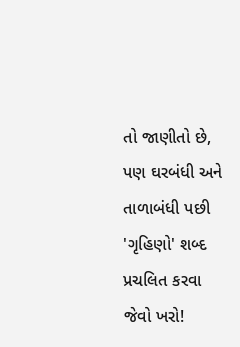તો જાણીતો છે, પણ ઘરબંધી અને તાળાબંધી પછી 'ગૃહિણો' શબ્દ પ્રચલિત કરવા જેવો ખરો!